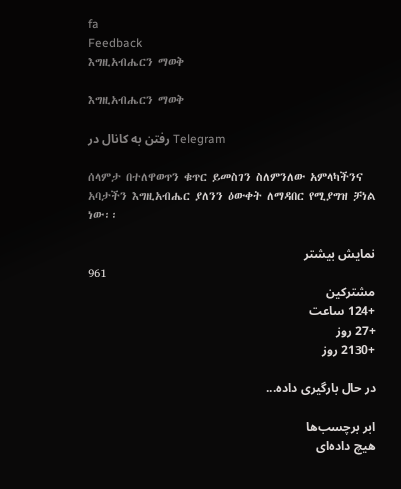fa
Feedback
እግዚአብሔርን ማወቅ

እግዚአብሔርን ማወቅ

رفتن به کانال در Telegram

ሰላምታ በተለዋወጥን ቁጥር ይመስገን ስለምንለው አምላካችንና አባታችን እግዚአብሔር ያለንን ዕውቀት ለማዳበር የሚያግዝ ቻነል ነው፡፡

نمایش بیشتر
961
مشترکین
+124 ساعت
+27 روز
+2130 روز

در حال بارگیری داده...

ابر برچسب‌ها
هیچ داده‌ای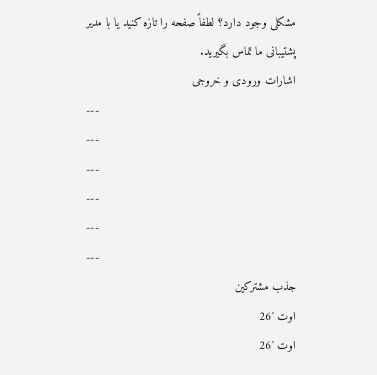مشکلی وجود دارد؟ لطفاً صفحه را تازه کنید یا با مدیر پشتیبانی ما تماس بگیرید.
اشارات ورودی و خروجی
---
---
---
---
---
---
جذب مشترکین
اوت '26
اوت '26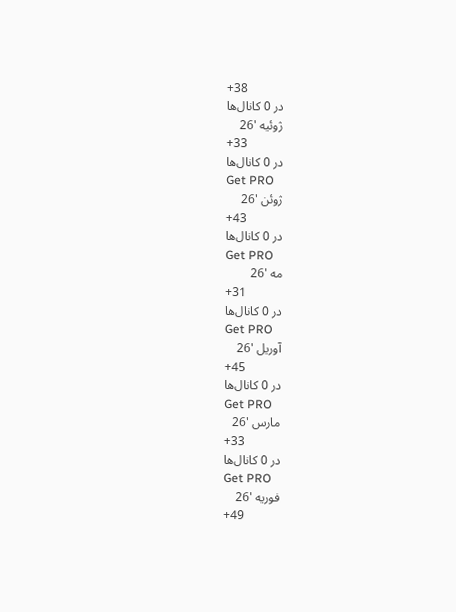+38
در 0 کانال‌ها
ژوئیه '26
+33
در 0 کانال‌ها
Get PRO
ژوئن '26
+43
در 0 کانال‌ها
Get PRO
مه '26
+31
در 0 کانال‌ها
Get PRO
آوریل '26
+45
در 0 کانال‌ها
Get PRO
مارس '26
+33
در 0 کانال‌ها
Get PRO
فوریه '26
+49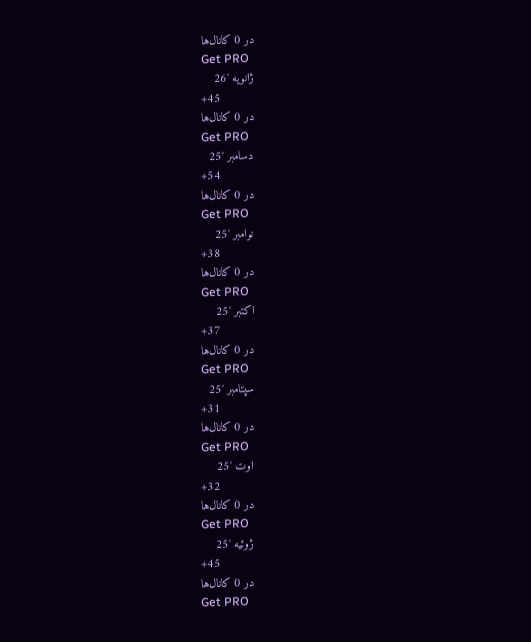در 0 کانال‌ها
Get PRO
ژانویه '26
+45
در 0 کانال‌ها
Get PRO
دسامبر '25
+54
در 0 کانال‌ها
Get PRO
نوامبر '25
+38
در 0 کانال‌ها
Get PRO
اکتبر '25
+37
در 0 کانال‌ها
Get PRO
سپتامبر '25
+31
در 0 کانال‌ها
Get PRO
اوت '25
+32
در 0 کانال‌ها
Get PRO
ژوئیه '25
+45
در 0 کانال‌ها
Get PRO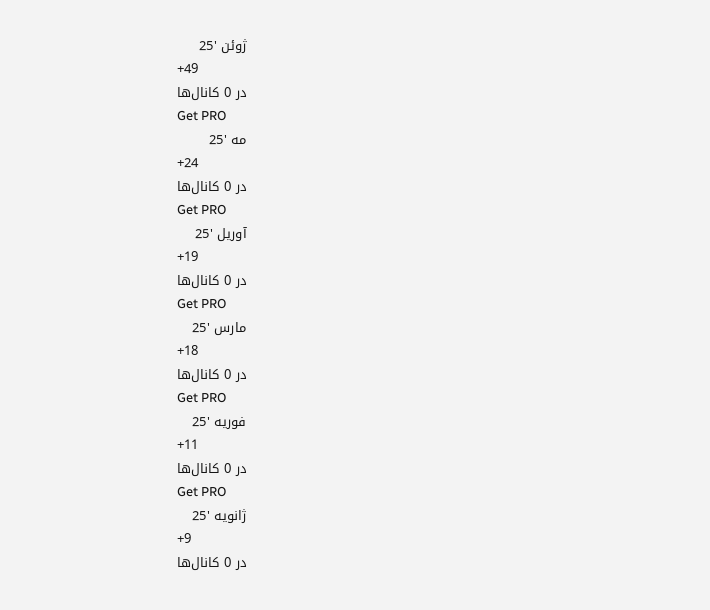ژوئن '25
+49
در 0 کانال‌ها
Get PRO
مه '25
+24
در 0 کانال‌ها
Get PRO
آوریل '25
+19
در 0 کانال‌ها
Get PRO
مارس '25
+18
در 0 کانال‌ها
Get PRO
فوریه '25
+11
در 0 کانال‌ها
Get PRO
ژانویه '25
+9
در 0 کانال‌ها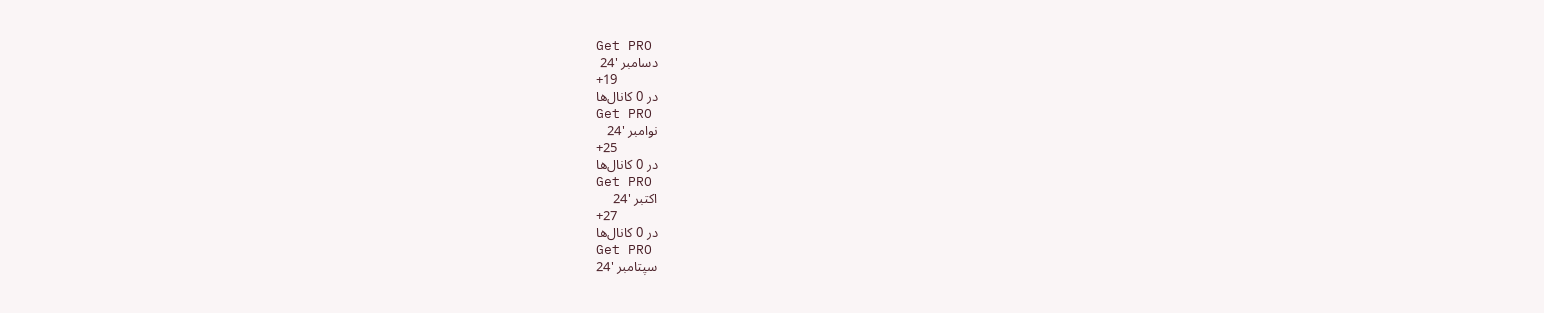Get PRO
دسامبر '24
+19
در 0 کانال‌ها
Get PRO
نوامبر '24
+25
در 0 کانال‌ها
Get PRO
اکتبر '24
+27
در 0 کانال‌ها
Get PRO
سپتامبر '24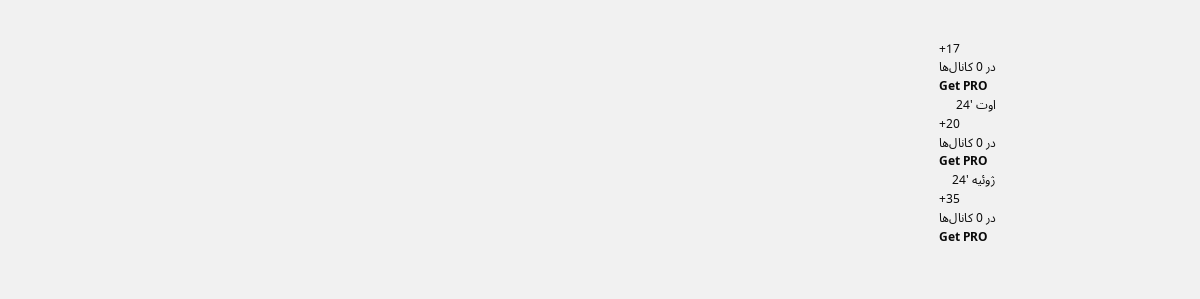+17
در 0 کانال‌ها
Get PRO
اوت '24
+20
در 0 کانال‌ها
Get PRO
ژوئیه '24
+35
در 0 کانال‌ها
Get PRO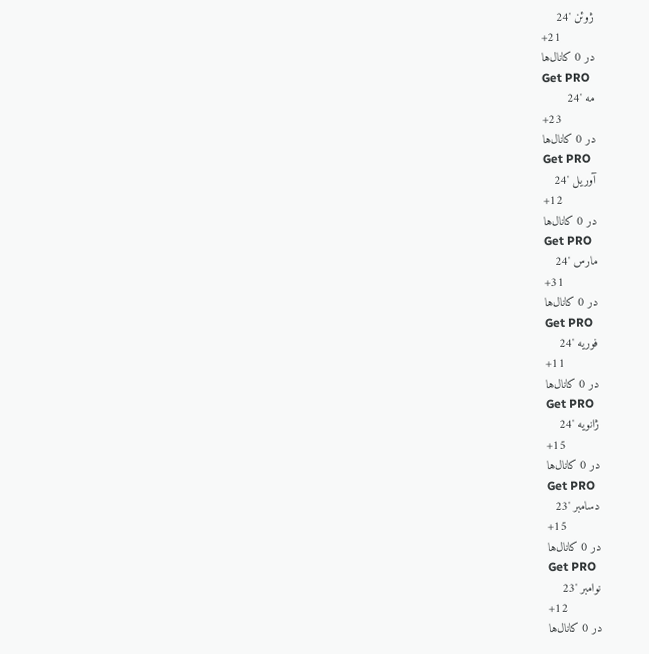ژوئن '24
+21
در 0 کانال‌ها
Get PRO
مه '24
+23
در 0 کانال‌ها
Get PRO
آوریل '24
+12
در 0 کانال‌ها
Get PRO
مارس '24
+31
در 0 کانال‌ها
Get PRO
فوریه '24
+11
در 0 کانال‌ها
Get PRO
ژانویه '24
+15
در 0 کانال‌ها
Get PRO
دسامبر '23
+15
در 0 کانال‌ها
Get PRO
نوامبر '23
+12
در 0 کانال‌ها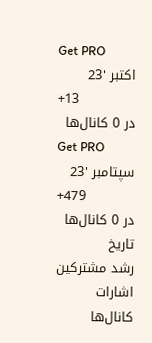Get PRO
اکتبر '23
+13
در 0 کانال‌ها
Get PRO
سپتامبر '23
+479
در 0 کانال‌ها
تاریخ
رشد مشترکین
اشارات
کانال‌ها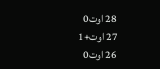28 اوت0
27 اوت+1
26 اوت0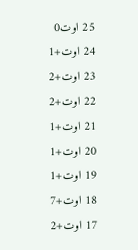25 اوت0
24 اوت+1
23 اوت+2
22 اوت+2
21 اوت+1
20 اوت+1
19 اوت+1
18 اوت+7
17 اوت+2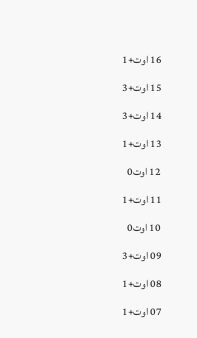16 اوت+1
15 اوت+3
14 اوت+3
13 اوت+1
12 اوت0
11 اوت+1
10 اوت0
09 اوت+3
08 اوت+1
07 اوت+1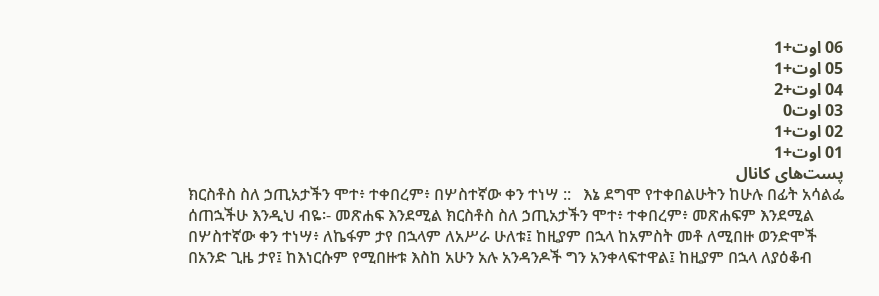06 اوت+1
05 اوت+1
04 اوت+2
03 اوت0
02 اوت+1
01 اوت+1
پست‌های کانال
ክርስቶስ ስለ ኃጢአታችን ሞተ፥ ተቀበረም፥ በሦስተኛው ቀን ተነሣ ::   እኔ ደግሞ የተቀበልሁትን ከሁሉ በፊት አሳልፌ ሰጠኋችሁ እንዲህ ብዬ፡- መጽሐፍ እንደሚል ክርስቶስ ስለ ኃጢአታችን ሞተ፥ ተቀበረም፥ መጽሐፍም እንደሚል በሦስተኛው ቀን ተነሣ፥ ለኬፋም ታየ በኋላም ለአሥራ ሁለቱ፤ ከዚያም በኋላ ከአምስት መቶ ለሚበዙ ወንድሞች በአንድ ጊዜ ታየ፤ ከእነርሱም የሚበዙቱ እስከ አሁን አሉ አንዳንዶች ግን አንቀላፍተዋል፤ ከዚያም በኋላ ለያዕቆብ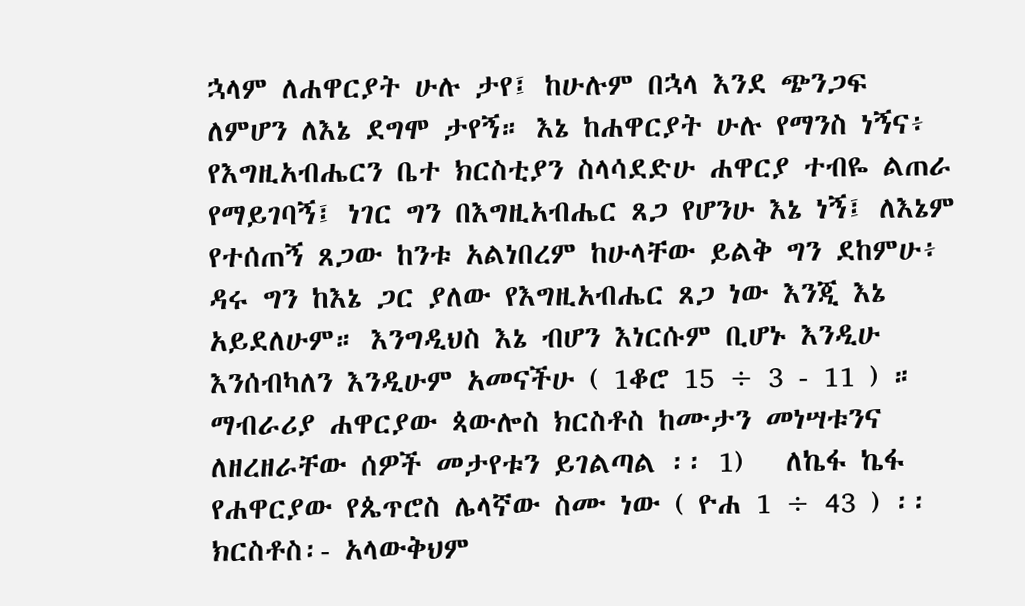ኋላም ለሐዋርያት ሁሉ ታየ፤ ከሁሉም በኋላ እንደ ጭንጋፍ ለምሆን ለእኔ ደግሞ ታየኝ። እኔ ከሐዋርያት ሁሉ የማንስ ነኝና፥ የእግዚአብሔርን ቤተ ክርስቲያን ስላሳደድሁ ሐዋርያ ተብዬ ልጠራ የማይገባኝ፤ ነገር ግን በእግዚአብሔር ጸጋ የሆንሁ እኔ ነኝ፤ ለእኔም የተሰጠኝ ጸጋው ከንቱ አልነበረም ከሁላቸው ይልቅ ግን ደከምሁ፥ ዳሩ ግን ከእኔ ጋር ያለው የእግዚአብሔር ጸጋ ነው እንጂ እኔ አይደለሁም። እንግዲህስ እኔ ብሆን እነርሱም ቢሆኑ እንዲሁ እንሰብካለን እንዲሁም አመናችሁ ( 1ቆሮ 15 ÷ 3 - 11 ) ።   ማብራሪያ ሐዋርያው ጳውሎስ ክርስቶስ ከሙታን መነሣቱንና ለዘረዘራቸው ሰዎች መታየቱን ይገልጣል ፡፡ 1)   ለኬፋ ኬፋ የሐዋርያው የጴጥሮስ ሌላኛው ስሙ ነው ( ዮሐ 1 ÷ 43 ) ፡፡ ክርስቶስ፡- አላውቅህም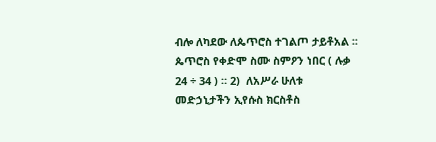ብሎ ለካደው ለጴጥሮስ ተገልጦ ታይቶአል ፡፡ ጴጥሮስ የቀድሞ ስሙ ስምዖን ነበር ( ሉቃ 24 ÷ 34 ) ። 2)  ለአሥራ ሁለቱ መድኃኒታችን ኢየሱስ ክርስቶስ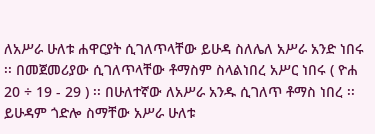ለአሥራ ሁለቱ ሐዋርያት ሲገለጥላቸው ይሁዳ ስለሌለ አሥራ አንድ ነበሩ ፡፡ በመጀመሪያው ሲገለጥላቸው ቶማስም ስላልነበረ አሥር ነበሩ ( ዮሐ 20 ÷ 19 - 29 ) ፡፡ በሁለተኛው ለአሥራ አንዱ ሲገለጥ ቶማስ ነበረ ፡፡ ይሁዳም ጎድሎ ስማቸው አሥራ ሁለቱ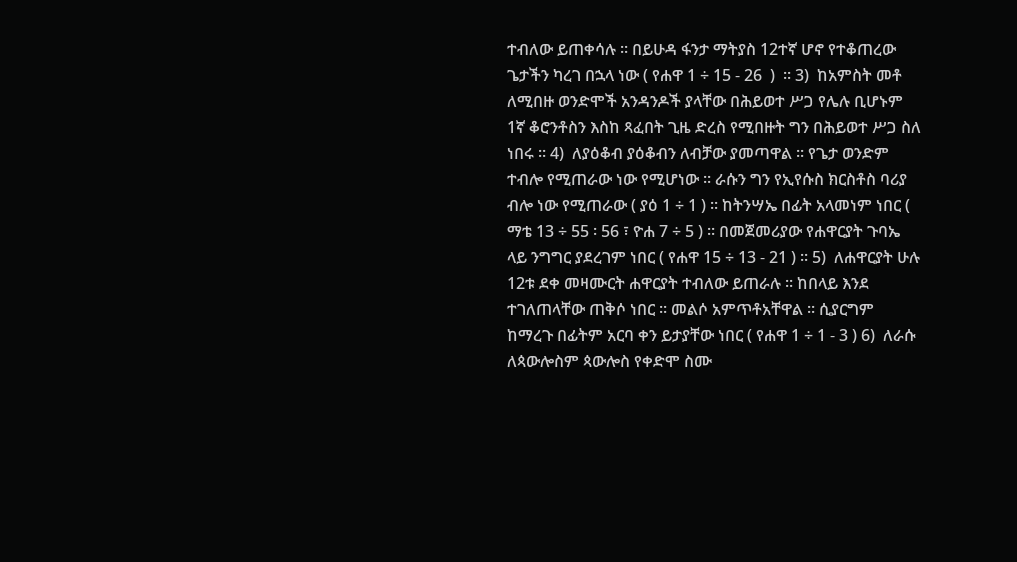ተብለው ይጠቀሳሉ ፡፡ በይሁዳ ፋንታ ማትያስ 12ተኛ ሆኖ የተቆጠረው ጌታችን ካረገ በኋላ ነው ( የሐዋ 1 ÷ 15 - 26  )  ፡፡ 3)  ከአምስት መቶ ለሚበዙ ወንድሞች አንዳንዶች ያላቸው በሕይወተ ሥጋ የሌሉ ቢሆኑም 1ኛ ቆሮንቶስን እስከ ጻፈበት ጊዜ ድረስ የሚበዙት ግን በሕይወተ ሥጋ ስለ ነበሩ ፡፡ 4)  ለያዕቆብ ያዕቆብን ለብቻው ያመጣዋል ፡፡ የጌታ ወንድም ተብሎ የሚጠራው ነው የሚሆነው ፡፡ ራሱን ግን የኢየሱስ ክርስቶስ ባሪያ ብሎ ነው የሚጠራው ( ያዕ 1 ÷ 1 ) ፡፡ ከትንሣኤ በፊት አላመነም ነበር ( ማቴ 13 ÷ 55 ፡ 56 ፣ ዮሐ 7 ÷ 5 ) ፡፡ በመጀመሪያው የሐዋርያት ጉባኤ ላይ ንግግር ያደረገም ነበር ( የሐዋ 15 ÷ 13 - 21 ) ፡፡ 5)  ለሐዋርያት ሁሉ 12ቱ ደቀ መዛሙርት ሐዋርያት ተብለው ይጠራሉ ፡፡ ከበላይ እንደ ተገለጠላቸው ጠቅሶ ነበር ፡፡ መልሶ አምጥቶአቸዋል ፡፡ ሲያርግም ከማረጉ በፊትም አርባ ቀን ይታያቸው ነበር ( የሐዋ 1 ÷ 1 - 3 ) 6)  ለራሱ ለጳውሎስም ጳውሎስ የቀድሞ ስሙ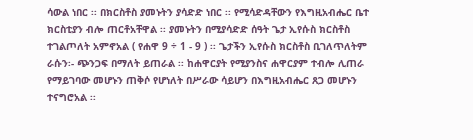ሳውል ነበር ፡፡ በክርስቶስ ያመኑትን ያሳድድ ነበር ፡፡ የሚሳድዳቸውን የእግዚአብሔር ቤተ ክርስቲያን ብሎ ጠርቶአቸዋል ፡፡ ያመኑትን በሚያሳድድ ሰዓት ጌታ ኢየሱስ ክርስቶስ ተገልጦለት አምኖአል ( የሐዋ 9 ÷ 1 - 9 ) ፡፡ ጌታችን ኢየሱስ ክርስቶስ ቢገለጥለትም ራሱን፡- ጭንጋፍ በማለት ይጠራል ፡፡ ከሐዋርያት የሚያንስና ሐዋርያም ተብሎ ሊጠራ የማይገባው መሆኑን ጠቅሶ የሆነለት በሥራው ሳይሆን በእግዚአብሔር ጸጋ መሆኑን ተናግሮአል ፡፡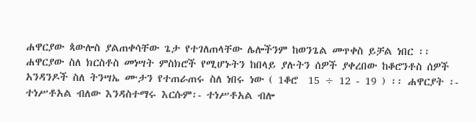ሐዋርያው ጳውሎስ ያልጠቀሳቸው ጌታ የተገለጠላቸው ሌሎችንም ከወንጌል መጥቀስ ይቻል ነበር ፡፡ ሐዋርያው ስለ ክርስቶስ መነሣት ምስክሮች የሚሆኑትን ከበላይ ያሉትን ሰዎች ያቀረበው ከቆሮንቶስ ሰዎች አንዳንዶች ስለ ትንሣኤ ሙታን የተጠራጠሩ ስለ ነበሩ ነው ( 1ቆሮ  15 ÷ 12 - 19 ) ፡፡ ሐዋርያት ፡- ተነሥቶአል ብለው እንዳስተማሩ እርሱም፡- ተነሥቶአል ብሎ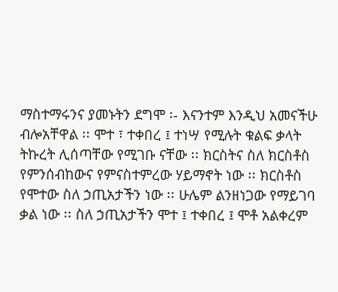ማስተማሩንና ያመኑትን ደግሞ ፡- እናንተም እንዲህ አመናችሁ ብሎአቸዋል ፡፡ ሞተ ፣ ተቀበረ ፤ ተነሣ የሚሉት ቁልፍ ቃላት ትኩረት ሊሰጣቸው የሚገቡ ናቸው ፡፡ ክርስትና ስለ ክርስቶስ የምንሰብከውና የምናስተምረው ሃይማኖት ነው ፡፡ ክርስቶስ የሞተው ስለ ኃጢአታችን ነው ፡፡ ሁሌም ልንዘነጋው የማይገባ ቃል ነው ፡፡ ስለ ኃጢአታችን ሞተ ፤ ተቀበረ ፤ ሞቶ አልቀረም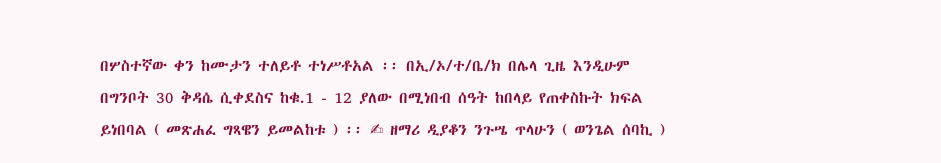በሦስተኛው ቀን ከሙታን ተለይቶ ተነሥቶአል ፡፡ በኢ/ኦ/ተ/ቤ/ክ በሌላ ጊዜ እንዲሁም በግንቦት 30 ቅዳሴ ሲቀደስና ከቁ.1 - 12 ያለው በሚነበብ ሰዓት ከበላይ የጠቀስኩት ክፍል ይነበባል ( መጽሐፈ ግጻዌን ይመልከቱ ) ፡፡ ✍ ዘማሪ ዲያቆን ንጉሤ ጥላሁን ( ወንጌል ሰባኪ )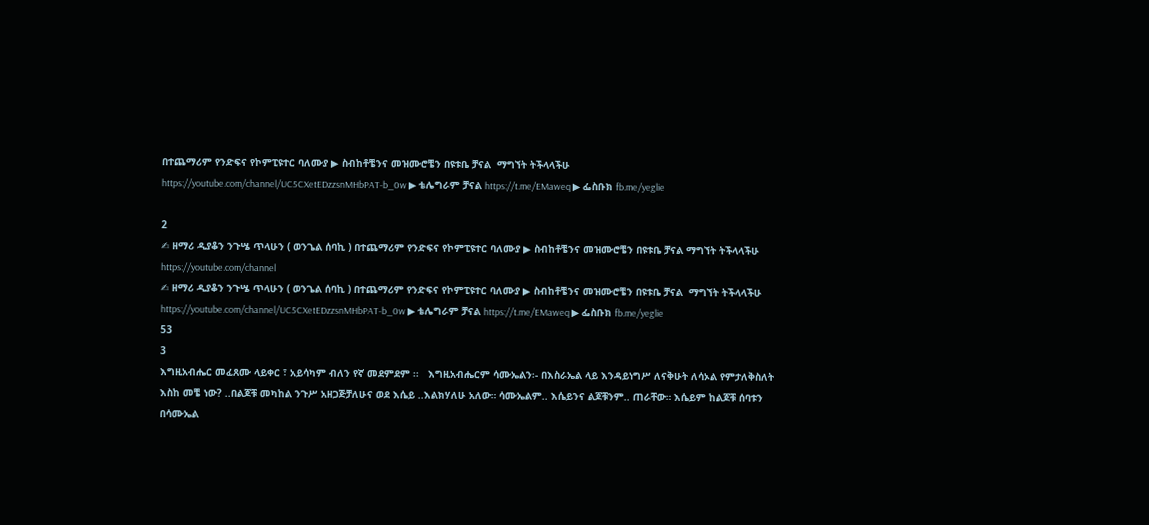በተጨማሪም የንድፍና የኮምፒዩተር ባለሙያ ▶ ስብከቶቼንና መዝሙሮቼን በዩቱቤ ቻናል  ማግኘት ትችላላችሁ https://youtube.com/channel/UC5CXetEDzzsnMHbPAT-b_0w ▶ ቴሌግራም ቻናል https://t.me/EMaweq ▶ ፌስቡክ fb.me/yeglie

2
✍ ዘማሪ ዲያቆን ንጉሤ ጥላሁን ( ወንጌል ሰባኪ ) በተጨማሪም የንድፍና የኮምፒዩተር ባለሙያ ▶ ስብከቶቼንና መዝሙሮቼን በዩቱቤ ቻናል ማግኘት ትችላላችሁ https://youtube.com/channel
✍ ዘማሪ ዲያቆን ንጉሤ ጥላሁን ( ወንጌል ሰባኪ ) በተጨማሪም የንድፍና የኮምፒዩተር ባለሙያ ▶ ስብከቶቼንና መዝሙሮቼን በዩቱቤ ቻናል  ማግኘት ትችላላችሁ https://youtube.com/channel/UC5CXetEDzzsnMHbPAT-b_0w ▶ ቴሌግራም ቻናል https://t.me/EMaweq ▶ ፌስቡክ fb.me/yeglie
53
3
እግዚአብሔር መፈጸሙ ላይቀር ፣ አይሳካም ብለን የኛ መደምደም ፡፡   እግዚአብሔርም ሳሙኤልን፡- በእስራኤል ላይ እንዳይነግሥ ለናቅሁት ለሳኦል የምታለቅስለት እስከ መቼ ነው? ..በልጆቹ መካከል ንጉሥ አዘጋጅቻለሁና ወደ እሴይ ..እልክሃለሁ አለው። ሳሙኤልም.. እሴይንና ልጆቹንም.. ጠራቸው። እሴይም ከልጆቹ ሰባቱን በሳሙኤል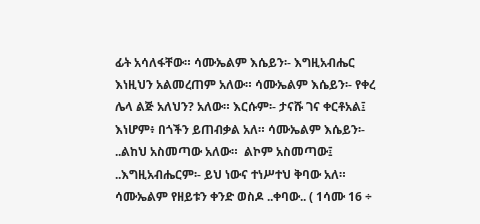ፊት አሳለፋቸው። ሳሙኤልም እሴይን፡- እግዚአብሔር እነዚህን አልመረጠም አለው። ሳሙኤልም እሴይን፡- የቀረ ሌላ ልጅ አለህን? አለው። እርሱም፡- ታናሹ ገና ቀርቶአል፤ እነሆም፥ በጎችን ይጠብቃል አለ። ሳሙኤልም እሴይን፡- ..ልከህ አስመጣው አለው።  ልኮም አስመጣው፤ ..እግዚአብሔርም፡- ይህ ነውና ተነሥተህ ቅባው አለ። ሳሙኤልም የዘይቱን ቀንድ ወስዶ ..ቀባው.. ( 1ሳሙ 16 ÷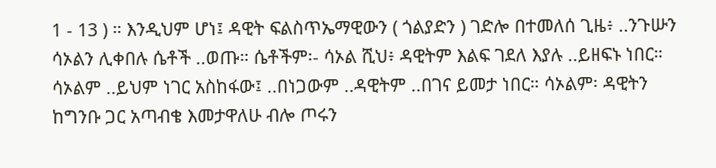1 - 13 ) ። እንዲህም ሆነ፤ ዳዊት ፍልስጥኤማዊውን ( ጎልያድን ) ገድሎ በተመለሰ ጊዜ፥ ..ንጉሡን ሳኦልን ሊቀበሉ ሴቶች ..ወጡ። ሴቶችም፡- ሳኦል ሺህ፥ ዳዊትም እልፍ ገደለ እያሉ ..ይዘፍኑ ነበር። ሳኦልም ..ይህም ነገር አስከፋው፤ ..በነጋውም ..ዳዊትም ..በገና ይመታ ነበር። ሳኦልም፡ ዳዊትን ከግንቡ ጋር አጣብቄ እመታዋለሁ ብሎ ጦሩን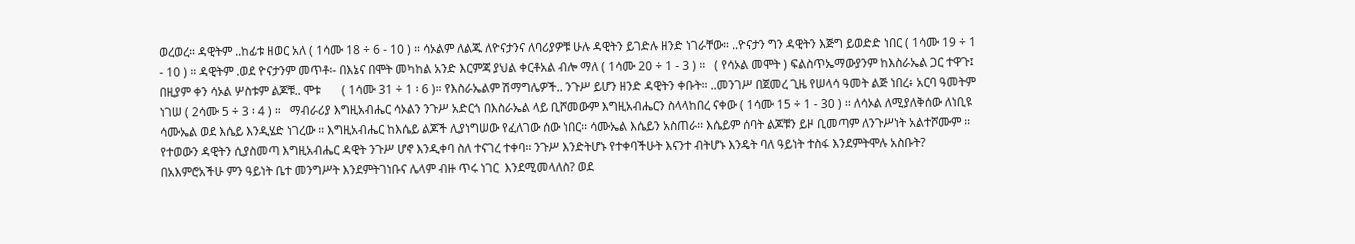ወረወረ። ዳዊትም ..ከፊቱ ዘወር አለ ( 1ሳሙ 18 ÷ 6 - 10 ) ። ሳኦልም ለልጁ ለዮናታንና ለባሪያዎቹ ሁሉ ዳዊትን ይገድሉ ዘንድ ነገራቸው። ..ዮናታን ግን ዳዊትን እጅግ ይወድድ ነበር ( 1ሳሙ 19 ÷ 1 - 10 ) ። ዳዊትም .ወደ ዮናታንም መጥቶ፡- በእኔና በሞት መካከል አንድ እርምጃ ያህል ቀርቶአል ብሎ ማለ ( 1ሳሙ 20 ÷ 1 - 3 ) ።   ( የሳኦል መሞት ) ፍልስጥኤማውያንም ከእስራኤል ጋር ተዋጉ፤ በዚያም ቀን ሳኦል ሦስቱም ልጆቹ.. ሞቱ       ( 1ሳሙ 31 ÷ 1 ፡ 6 )። የእስራኤልም ሽማግሌዎች.. ንጉሥ ይሆን ዘንድ ዳዊትን ቀቡት። ..መንገሥ በጀመረ ጊዜ የሠላሳ ዓመት ልጅ ነበረ፥ አርባ ዓመትም ነገሠ ( 2ሳሙ 5 ÷ 3 ፡ 4 ) ።   ማብራሪያ እግዚአብሔር ሳኦልን ንጉሥ አድርጎ በእስራኤል ላይ ቢሾመውም እግዚአብሔርን ስላላከበረ ናቀው ( 1ሳሙ 15 ÷ 1 - 30 ) ፡፡ ለሳኦል ለሚያለቅሰው ለነቢዩ ሳሙኤል ወደ እሴይ እንዲሄድ ነገረው ፡፡ እግዚአብሔር ከእሴይ ልጆች ሊያነግሠው የፈለገው ሰው ነበር፡፡ ሳሙኤል እሴይን አስጠራ፡፡ እሴይም ሰባት ልጆቹን ይዞ ቢመጣም ለንጉሥነት አልተሾሙም ፡፡ የተወውን ዳዊትን ሲያስመጣ እግዚአብሔር ዳዊት ንጉሥ ሆኖ እንዲቀባ ስለ ተናገረ ተቀባ፡፡ ንጉሥ እንድትሆኑ የተቀባችሁት እናንተ ብትሆኑ እንዴት ባለ ዓይነት ተስፋ እንደምትሞሉ አስቡት? በአእምሮአችሁ ምን ዓይነት ቤተ መንግሥት እንደምትገነቡና ሌላም ብዙ ጥሩ ነገር  እንደሚመላለስ? ወደ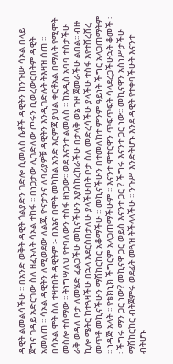ዳዊት ልመልሳችሁ ፡፡ በአንድ ወቅት ዳዊት ጎልያድን ገድሎ ሲመለስ ሴቶች ዳዊትን ከንጉሡ ሳኦል በላይ ጀግና ገዳይ አድርገው ስለ ዘፈኑለት ሳኦል ተከፋ ፡፡ በነጋታው ሊገድለው ጦሩን ቢወረውርበትም ዳዊት አመለጠ ፡፡ ሳኦል ዳዊትን ለሚወደው ለልጁ ዮናታንና ለባሪያዎቹ ዳዊትን እንዲገድሉት ትእዛዝ ሰጠ ፡፡ በሳኦል ሞት ስለ ተዛተበት ዳዊትም ፡- በእኔና በሞት መካከል አንድ እርምጃ ያህል ቀርቶአል በማለት የሚሞት መስሎ ተሰማው ፡፡ ትነግሣለህ የተባለውን ተስፋ ዘነጋው፡፡ ወደ እናንተ ልመለስ ፡፡ ከአዲስ አባባ ተስታችሁ ራቅ ወዳለ ቦታ ለመሄድ ፈልጋችሁ መኪናችሁን እያስከረከራችሁ በታላቅ ወኔ ጉዞ ጀመራችሁ ልበል፡፡ ብዙ ኪሎ ሜትር ከተጓዛችሁ በኋላ እደርስበታለሁ ያላችሁበት ቦታ ስለ መድረሳችሁ ያላችሁ ተስፋ እየተሸረሸረ መጥቶ መኪናችሁን ማሽከርከር አቆማችሁ ፡፡ መኪናችሁን በተመለከተ ምንም ዓይነት ችግር አላጋጠማትም ፡፡ ነዳጅ አላት ፡፡ የቴክኒክ ችግርም አላጋጠማችሁም ፡፡ እናንተ ሞተርዋን ጥፍጥፍት ሳላደረጋችሁኋት ቆመች ፡፡ ችግሩ ማን ጋር ነው? መኪናዋ ጋር ወይስ እናንተ ጋር ? ችግሩ እናንተ ጋር ነው፡፡ መኪናዋን አስነሥታችሁ ማሽከርከር ብትጀምሩ ወደፊት መጓዝ ትችላላችሁ ፡፡ ንጉሥ እንድትሆኑ እንደ ዳዊት የተቀባችሁት እናንተ ብትሆኑ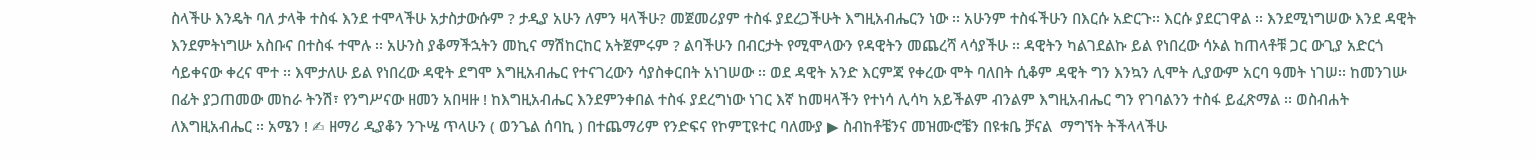ስላችሁ እንዴት ባለ ታላቅ ተስፋ እንደ ተሞላችሁ አታስታውሱም ? ታዲያ አሁን ለምን ዛላችሁ? መጀመሪያም ተስፋ ያደረጋችሁት እግዚአብሔርን ነው ፡፡ አሁንም ተስፋችሁን በእርሱ አድርጉ፡፡ እርሱ ያደርገዋል ፡፡ እንደሚነግሠው እንደ ዳዊት እንደምትነግሡ አስቡና በተስፋ ተሞሉ ፡፡ አሁንስ ያቆማችኋትን መኪና ማሽከርከር አትጀምሩም ? ልባችሁን በብርታት የሚሞላውን የዳዊትን መጨረሻ ላሳያችሁ ፡፡ ዳዊትን ካልገደልኩ ይል የነበረው ሳኦል ከጠላቶቹ ጋር ውጊያ አድርጎ ሳይቀናው ቀረና ሞተ ፡፡ እሞታለሁ ይል የነበረው ዳዊት ደግሞ እግዚአብሔር የተናገረውን ሳያስቀርበት አነገሠው ፡፡ ወደ ዳዊት አንድ እርምጃ የቀረው ሞት ባለበት ሲቆም ዳዊት ግን እንኳን ሊሞት ሊያውም አርባ ዓመት ነገሠ፡፡ ከመንገሡ በፊት ያጋጠመው መከራ ትንሽ፣ የንግሥናው ዘመን አበዛዙ ! ከእግዚአብሔር እንደምንቀበል ተስፋ ያደረግነው ነገር እኛ ከመዛላችን የተነሳ ሊሳካ አይችልም ብንልም እግዚአብሔር ግን የገባልንን ተስፋ ይፈጽማል ፡፡ ወስብሐት ለእግዚአብሔር ፡፡ አሜን ! ✍ ዘማሪ ዲያቆን ንጉሤ ጥላሁን ( ወንጌል ሰባኪ ) በተጨማሪም የንድፍና የኮምፒዩተር ባለሙያ ▶ ስብከቶቼንና መዝሙሮቼን በዩቱቤ ቻናል  ማግኘት ትችላላችሁ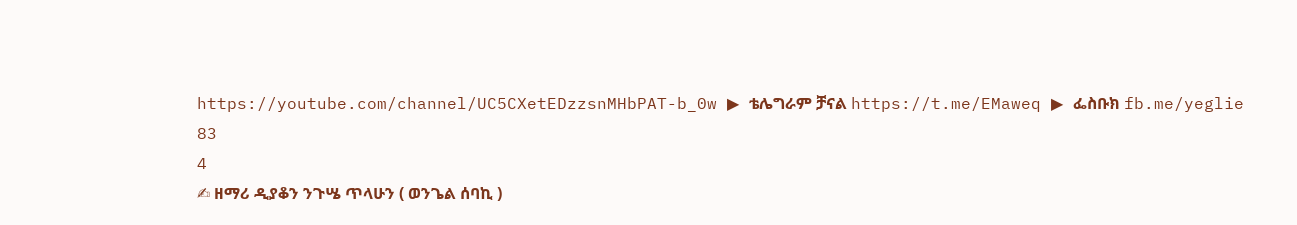https://youtube.com/channel/UC5CXetEDzzsnMHbPAT-b_0w ▶ ቴሌግራም ቻናል https://t.me/EMaweq ▶ ፌስቡክ fb.me/yeglie
83
4
✍ ዘማሪ ዲያቆን ንጉሤ ጥላሁን ( ወንጌል ሰባኪ )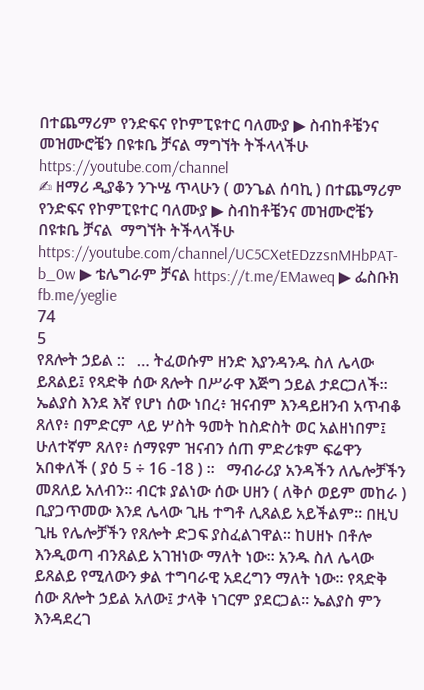በተጨማሪም የንድፍና የኮምፒዩተር ባለሙያ ▶ ስብከቶቼንና መዝሙሮቼን በዩቱቤ ቻናል ማግኘት ትችላላችሁ https://youtube.com/channel
✍ ዘማሪ ዲያቆን ንጉሤ ጥላሁን ( ወንጌል ሰባኪ ) በተጨማሪም የንድፍና የኮምፒዩተር ባለሙያ ▶ ስብከቶቼንና መዝሙሮቼን በዩቱቤ ቻናል  ማግኘት ትችላላችሁ https://youtube.com/channel/UC5CXetEDzzsnMHbPAT-b_0w ▶ ቴሌግራም ቻናል https://t.me/EMaweq ▶ ፌስቡክ fb.me/yeglie
74
5
የጸሎት ኃይል ::   … ትፈወሱም ዘንድ እያንዳንዱ ስለ ሌላው ይጸልይ፤ የጻድቅ ሰው ጸሎት በሥራዋ እጅግ ኃይል ታደርጋለች። ኤልያስ እንደ እኛ የሆነ ሰው ነበረ፥ ዝናብም እንዳይዘንብ አጥብቆ ጸለየ፥ በምድርም ላይ ሦስት ዓመት ከስድስት ወር አልዘነበም፤ ሁለተኛም ጸለየ፥ ሰማዩም ዝናብን ሰጠ ምድሪቱም ፍሬዋን አበቀለች ( ያዕ 5 ÷ 16 -18 ) ።   ማብራሪያ አንዳችን ለሌሎቻችን መጸለይ አለብን፡፡ ብርቱ ያልነው ሰው ሀዘን ( ለቅሶ ወይም መከራ ) ቢያጋጥመው እንደ ሌላው ጊዜ ተግቶ ሊጸልይ አይችልም፡፡ በዚህ ጊዜ የሌሎቻችን የጸሎት ድጋፍ ያስፈልገዋል፡፡ ከሀዘኑ በቶሎ እንዲወጣ ብንጸልይ አገዝነው ማለት ነው፡፡ አንዱ ስለ ሌላው ይጸልይ የሚለውን ቃል ተግባራዊ አደረግን ማለት ነው፡፡ የጻድቅ ሰው ጸሎት ኃይል አለው፤ ታላቅ ነገርም ያደርጋል፡፡ ኤልያስ ምን እንዳደረገ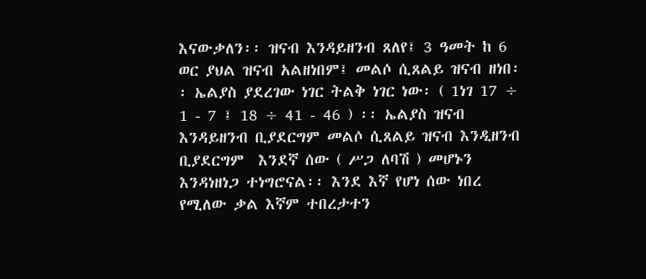እናውቃለን፡፡ ዝናብ እንዳይዘንብ ጸለየ፤ 3 ዓመት ከ 6 ወር ያህል ዝናብ አልዘነበም፤ መልሶ ሲጸልይ ዝናብ ዘነበ፡፡ ኤልያስ ያደረገው ነገር ትልቅ ነገር ነው፡ ( 1ነገ 17 ÷ 1 - 7 ፤ 18 ÷ 41 - 46 ) ፡፡ ኤልያስ ዝናብ እንዳይዘንብ ቢያደርግም መልሶ ሲጸልይ ዝናብ እንዲዘንብ ቢያደርግም  እንደኛ ሰው ( ሥጋ ለባሽ ) መሆኑን እንዳነዘነጋ ተነግሮናል፡፡ እንደ እኛ የሆነ ሰው ነበረ  የሚለው ቃል እኛም ተበረታተን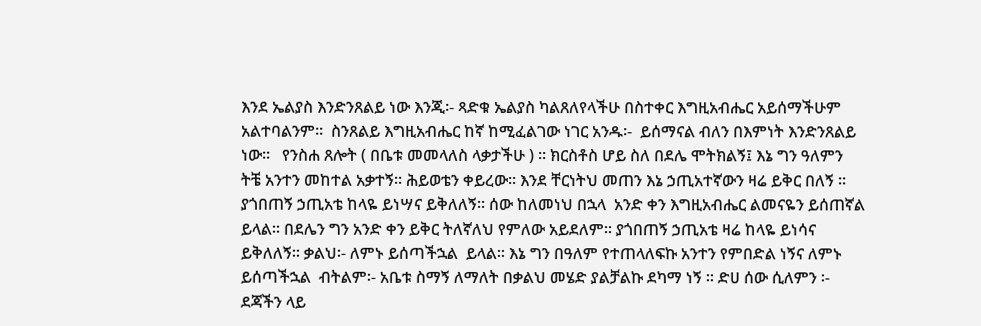እንደ ኤልያስ እንድንጸልይ ነው እንጂ፡- ጻድቁ ኤልያስ ካልጸለየላችሁ በስተቀር እግዚአብሔር አይሰማችሁም አልተባልንም፡፡  ስንጸልይ እግዚአብሔር ከኛ ከሚፈልገው ነገር አንዱ፡-  ይሰማናል ብለን በእምነት እንድንጸልይ ነው፡፡   የንስሐ ጸሎት ( በቤቱ መመላለስ ላቃታችሁ ) ፡፡ ክርስቶስ ሆይ ስለ በደሌ ሞትክልኝ፤ እኔ ግን ዓለምን ትቼ አንተን መከተል አቃተኝ፡፡ ሕይወቴን ቀይረው፡፡ እንደ ቸርነትህ መጠን እኔ ኃጢአተኛውን ዛሬ ይቅር በለኝ ፡፡ ያጎበጠኝ ኃጢአቴ ከላዬ ይነሣና ይቅለለኝ፡፡ ሰው ከለመነህ በኋላ  አንድ ቀን እግዚአብሔር ልመናዬን ይሰጠኛል ይላል፡፡ በደሌን ግን አንድ ቀን ይቅር ትለኛለህ የምለው አይደለም፡፡ ያጎበጠኝ ኃጢአቴ ዛሬ ከላዬ ይነሳና ይቅለለኝ፡፡ ቃልህ፡- ለምኑ ይሰጣችኋል  ይላል፡፡ እኔ ግን በዓለም የተጠላለፍኩ አንተን የምበድል ነኝና ለምኑ ይሰጣችኋል  ብትልም፡- አቤቱ ስማኝ ለማለት በቃልህ መሄድ ያልቻልኩ ደካማ ነኝ ፡፡ ድሀ ሰው ሲለምን ፡- ደጃችን ላይ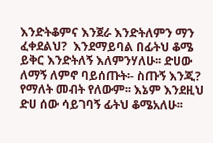እንድትቆምና እንጀራ እንድትለምን ማን ፈቀደልህ?  እንደማይባል በፊትህ ቆሜ ይቅር እንድትለኝ እለምንሃለሁ፡፡ ድሀው ለማኝ ለምኖ ባይሰጡት፡- ስጡኝ እንጂ? የማለት መብት የለውም፡፡ እኔም እንደዚህ ድሀ ሰው ሳይገባኝ ፊትህ ቆሜአለሁ፡፡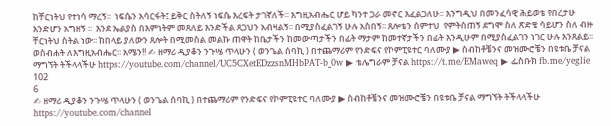ከቸርነትህ የተነሳ ማረኝ፡፡  ነፍሴን አሳርፋት፤ ይቅር ስትለኝ ነፍሴ እረፍት ታገኛለች፡፡ እግዚአብሔር ሆይ ካንተ ጋራ መኖር እፈልጋለሁ፡፡ እንግዲህ በመንፈሳዊ ሕይወቴ የበረታሁ እንድሆን አግዘኝ ፡፡  እንደ ኤልያስ በእምነትም መጸለይ እንድችል ጸጋህን አብዛልኝ፡፡ በሚያስፈልገኝ ሁሉ አስበኝ፡፡ ጸሎቴን ሰምተህ  የምትሰጠኝ ደግሞ ስለ ጽድቄ ሳይሆን ስለ ብዙ ቸርነትህ ስትል ነው፡፡ ከበላይ ያለውን ጸሎት በሚመስል መልኩ ጠዋት ከቤታችን ከመውጣታችን በፊት ማታም ከመተኛታችን በፊት እንዲሁም በሚያስፈልገን ነገር ሁሉ እንጸልይ፡፡ ወስብሐት ለእግዚአብሔር፡፡ አሜን!! ✍ ዘማሪ ዲያቆን ንጉሤ ጥላሁን ( ወንጌል ሰባኪ ) በተጨማሪም የንድፍና የኮምፒዩተር ባለሙያ ▶ ስብከቶቼንና መዝሙሮቼን በዩቱቤ ቻናል  ማግኘት ትችላላችሁ https://youtube.com/channel/UC5CXetEDzzsnMHbPAT-b_0w ▶ ቴሌግራም ቻናል https://t.me/EMaweq ▶ ፌስቡክ fb.me/yeglie
102
6
✍ ዘማሪ ዲያቆን ንጉሤ ጥላሁን ( ወንጌል ሰባኪ ) በተጨማሪም የንድፍና የኮምፒዩተር ባለሙያ ▶ ስብከቶቼንና መዝሙሮቼን በዩቱቤ ቻናል ማግኘት ትችላላችሁ https://youtube.com/channel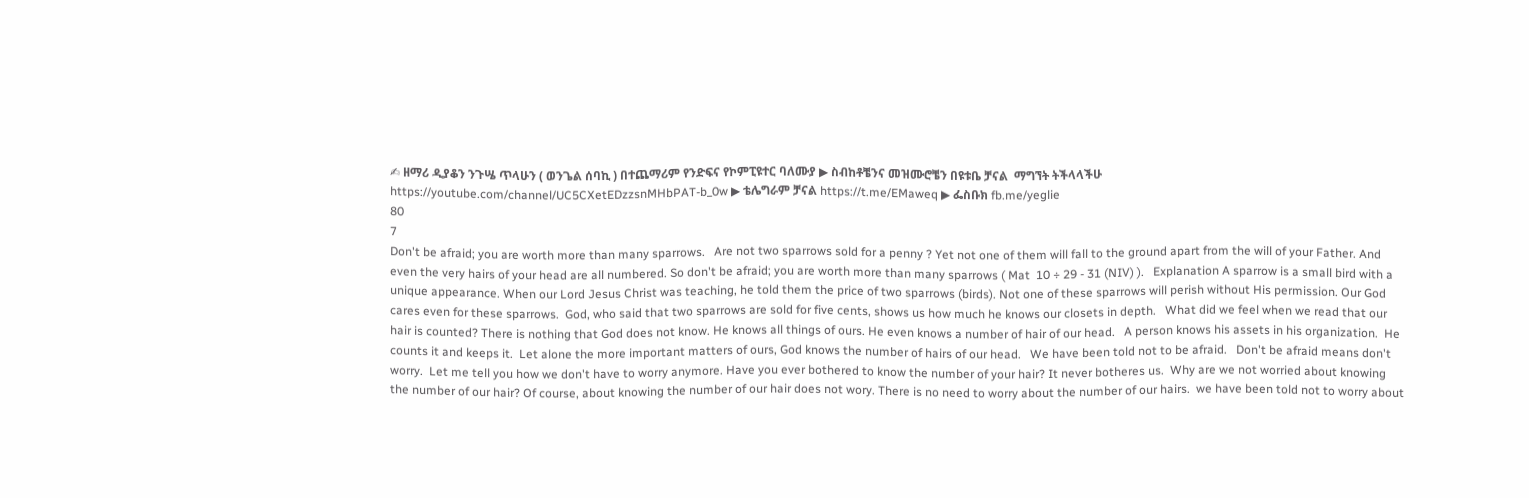✍ ዘማሪ ዲያቆን ንጉሤ ጥላሁን ( ወንጌል ሰባኪ ) በተጨማሪም የንድፍና የኮምፒዩተር ባለሙያ ▶ ስብከቶቼንና መዝሙሮቼን በዩቱቤ ቻናል  ማግኘት ትችላላችሁ https://youtube.com/channel/UC5CXetEDzzsnMHbPAT-b_0w ▶ ቴሌግራም ቻናል https://t.me/EMaweq ▶ ፌስቡክ fb.me/yeglie
80
7
Don't be afraid; you are worth more than many sparrows.   Are not two sparrows sold for a penny ? Yet not one of them will fall to the ground apart from the will of your Father. And even the very hairs of your head are all numbered. So don't be afraid; you are worth more than many sparrows ( Mat  10 ÷ 29 - 31 (NIV) ).   Explanation A sparrow is a small bird with a unique appearance. When our Lord Jesus Christ was teaching, he told them the price of two sparrows (birds). Not one of these sparrows will perish without His permission. Our God cares even for these sparrows.  God, who said that two sparrows are sold for five cents, shows us how much he knows our closets in depth.   What did we feel when we read that our hair is counted? There is nothing that God does not know. He knows all things of ours. He even knows a number of hair of our head.   A person knows his assets in his organization.  He counts it and keeps it.  Let alone the more important matters of ours, God knows the number of hairs of our head.   We have been told not to be afraid.   Don't be afraid means don't worry.  Let me tell you how we don't have to worry anymore. Have you ever bothered to know the number of your hair? It never botheres us.  Why are we not worried about knowing the number of our hair? Of course, about knowing the number of our hair does not wory. There is no need to worry about the number of our hairs.  we have been told not to worry about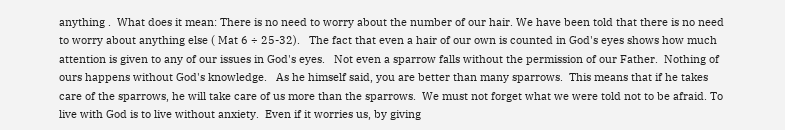anything .  What does it mean: There is no need to worry about the number of our hair. We have been told that there is no need to worry about anything else ( Mat 6 ÷ 25-32).   The fact that even a hair of our own is counted in God's eyes shows how much attention is given to any of our issues in God's eyes.   Not even a sparrow falls without the permission of our Father.  Nothing of ours happens without God's knowledge.   As he himself said, you are better than many sparrows.  This means that if he takes care of the sparrows, he will take care of us more than the sparrows.  We must not forget what we were told not to be afraid. To live with God is to live without anxiety.  Even if it worries us, by giving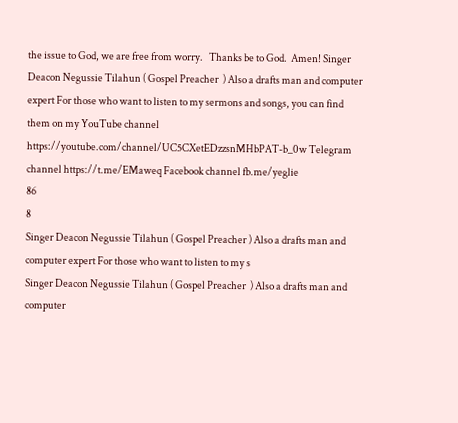the issue to God, we are free from worry.   Thanks be to God.  Amen! Singer Deacon Negussie Tilahun ( Gospel Preacher  ) Also a drafts man and computer expert For those who want to listen to my sermons and songs, you can find them on my YouTube channel https://youtube.com/channel/UC5CXetEDzzsnMHbPAT-b_0w Telegram channel https://t.me/EMaweq Facebook channel fb.me/yeglie
86
8
Singer Deacon Negussie Tilahun ( Gospel Preacher ) Also a drafts man and computer expert For those who want to listen to my s
Singer Deacon Negussie Tilahun ( Gospel Preacher  ) Also a drafts man and computer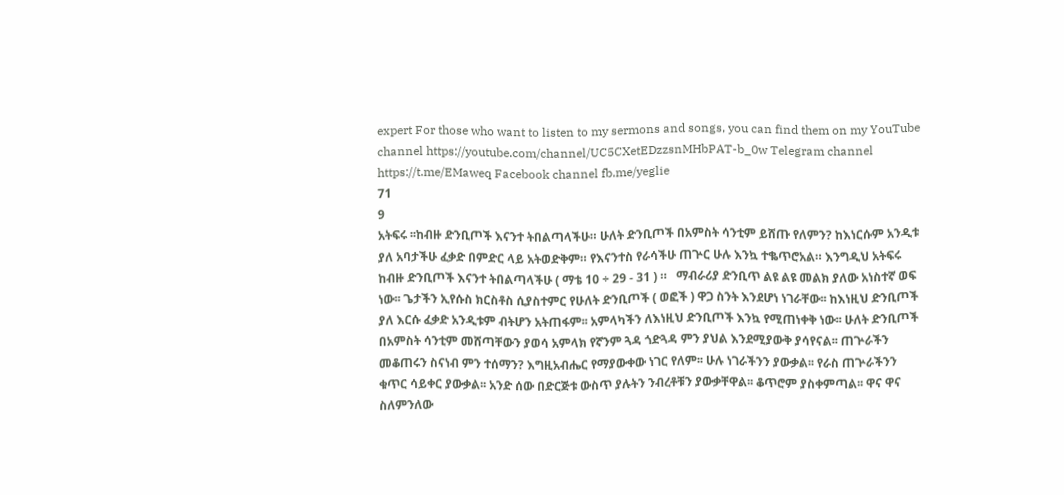expert For those who want to listen to my sermons and songs, you can find them on my YouTube channel https://youtube.com/channel/UC5CXetEDzzsnMHbPAT-b_0w Telegram channel https://t.me/EMaweq Facebook channel fb.me/yeglie
71
9
አትፍሩ ፡፡ከብዙ ድንቢጦች እናንተ ትበልጣላችሁ። ሁለት ድንቢጦች በአምስት ሳንቲም ይሸጡ የለምን? ከእነርሱም አንዲቱ ያለ አባታችሁ ፈቃድ በምድር ላይ አትወድቅም። የእናንተስ የራሳችሁ ጠጕር ሁሉ እንኳ ተቈጥሮአል። እንግዲህ አትፍሩ ከብዙ ድንቢጦች እናንተ ትበልጣላችሁ ( ማቴ 10 ÷ 29 - 31 ) ።   ማብራሪያ ድንቢጥ ልዩ ልዩ መልክ ያለው አነስተኛ ወፍ ነው፡፡ ጌታችን ኢየሱስ ክርስቶስ ሲያስተምር የሁለት ድንቢጦች ( ወፎች ) ዋጋ ስንት እንደሆነ ነገራቸው፡፡ ከእነዚህ ድንቢጦች ያለ እርሱ ፈቃድ አንዲቱም ብትሆን አትጠፋም፡፡ አምላካችን ለእነዚህ ድንቢጦች እንኳ የሚጠነቀቅ ነው፡፡ ሁለት ድንቢጦች በአምስት ሳንቲም መሸጣቸውን ያወሳ አምላክ የኛንም ጓዳ ጎድጓዳ ምን ያህል እንደሚያውቅ ያሳየናል፡፡ ጠጕራችን መቆጠሩን ስናነብ ምን ተሰማን? እግዚአብሔር የማያውቀው ነገር የለም፡፡ ሁሉ ነገራችንን ያውቃል፡፡ የራስ ጠጕራችንን ቁጥር ሳይቀር ያውቃል፡፡ አንድ ሰው በድርጅቱ ውስጥ ያሉትን ንብረቶቹን ያውቃቸዋል፡፡ ቆጥሮም ያስቀምጣል፡፡ ዋና ዋና ስለምንለው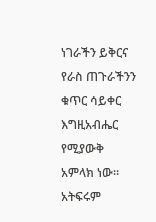ነገራችን ይቅርና የራስ ጠጉራችንን ቁጥር ሳይቀር እግዚአብሔር የሚያውቅ አምላክ ነው፡፡ አትፍሩም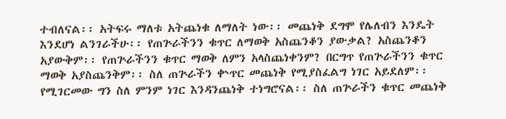ተብለናል፡፡ አትፍሩ ማለቱ አትጨነቁ ለማለት ነው፡፡ መጨነቅ ደግሞ የሌለብን እንዴት እንደሆነ ልንገራችሁ፡፡ የጠጕራችንን ቁጥር ለማወቅ አስጨንቆን ያውቃል? አስጨንቆን አያውቅም፡፡ የጠጕራችንን ቁጥር ማወቅ ለምን አላስጨነቀንም? በርግጥ የጠጕራችንን ቁጥር ማወቅ አያስጨንቅም፡፡ ስለ ጠጕራችን ቍጥር መጨነቅ የሚያስፈልግ ነገር አይደለም፡፡ የሚገርመው ግን ስለ ምንም ነገር እንዳንጨነቅ ተነግሮናል፡፡ ስለ ጠጕራችን ቁጥር መጨነቅ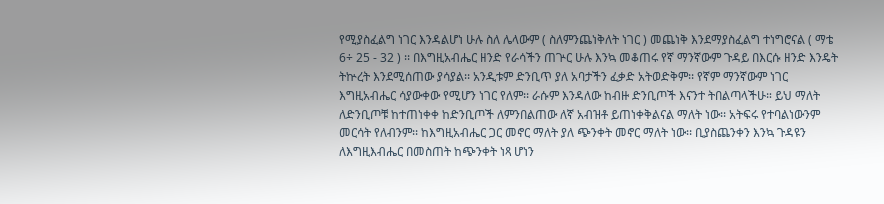የሚያስፈልግ ነገር እንዳልሆነ ሁሉ ስለ ሌላውም ( ስለምንጨነቅለት ነገር ) መጨነቅ እንደማያስፈልግ ተነግሮናል ( ማቴ 6÷ 25 - 32 ) ፡፡ በእግዚአብሔር ዘንድ የራሳችን ጠጕር ሁሉ እንኳ መቆጠሩ የኛ ማንኛውም ጉዳይ በእርሱ ዘንድ እንዴት ትኵረት እንደሚሰጠው ያሳያል፡፡ አንዲቱም ድንቢጥ ያለ አባታችን ፈቃድ አትወድቅም፡፡ የኛም ማንኛውም ነገር እግዚአብሔር ሳያውቀው የሚሆን ነገር የለም፡፡ ራሱም እንዳለው ከብዙ ድንቢጦች እናንተ ትበልጣላችሁ። ይህ ማለት ለድንቢጦቹ ከተጠነቀቀ ከድንቢጦች ለምንበልጠው ለኛ አብዝቶ ይጠነቀቅልናል ማለት ነው፡፡ አትፍሩ የተባልነውንም መርሳት የለብንም፡፡ ከእግዚአብሔር ጋር መኖር ማለት ያለ ጭንቀት መኖር ማለት ነው፡፡ ቢያስጨንቀን እንኳ ጉዳዩን ለእግዚእብሔር በመስጠት ከጭንቀት ነጻ ሆነን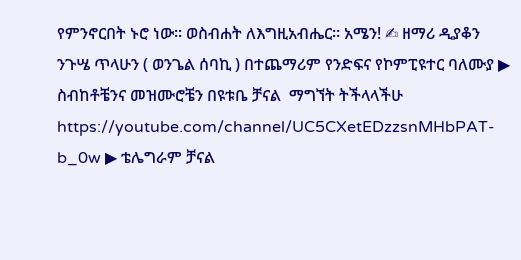የምንኖርበት ኑሮ ነው፡፡ ወስብሐት ለእግዚአብሔር፡፡ አሜን! ✍ ዘማሪ ዲያቆን ንጉሤ ጥላሁን ( ወንጌል ሰባኪ ) በተጨማሪም የንድፍና የኮምፒዩተር ባለሙያ ▶ ስብከቶቼንና መዝሙሮቼን በዩቱቤ ቻናል  ማግኘት ትችላላችሁ https://youtube.com/channel/UC5CXetEDzzsnMHbPAT-b_0w ▶ ቴሌግራም ቻናል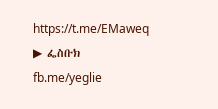https://t.me/EMaweq ▶ ፌስቡክ fb.me/yeglie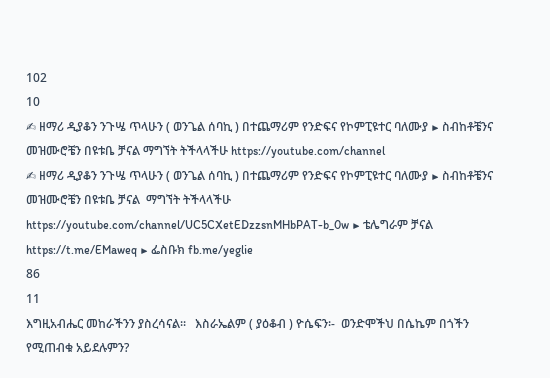102
10
✍ ዘማሪ ዲያቆን ንጉሤ ጥላሁን ( ወንጌል ሰባኪ ) በተጨማሪም የንድፍና የኮምፒዩተር ባለሙያ ▶ ስብከቶቼንና መዝሙሮቼን በዩቱቤ ቻናል ማግኘት ትችላላችሁ https://youtube.com/channel
✍ ዘማሪ ዲያቆን ንጉሤ ጥላሁን ( ወንጌል ሰባኪ ) በተጨማሪም የንድፍና የኮምፒዩተር ባለሙያ ▶ ስብከቶቼንና መዝሙሮቼን በዩቱቤ ቻናል  ማግኘት ትችላላችሁ https://youtube.com/channel/UC5CXetEDzzsnMHbPAT-b_0w ▶ ቴሌግራም ቻናል https://t.me/EMaweq ▶ ፌስቡክ fb.me/yeglie
86
11
እግዚአብሔር መከራችንን ያስረሳናል፡፡   እስራኤልም ( ያዕቆብ ) ዮሴፍን፡-  ወንድሞችህ በሴኬም በጎችን  የሚጠብቁ አይደሉምን?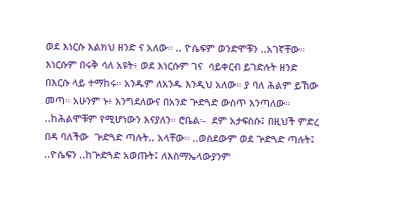ወደ እነርሱ እልክህ ዘንድ ና አለው። .. ዮሴፍም ወንድሞቹን ..አገኛቸው። እነርሱም በሩቅ ሳለ አዩት፥ ወደ እነርሱም ገና  ሳይቀርብ ይገድሉት ዘንድ በእርሱ ላይ ተማከሩ። አንዱም ለአንዱ እንዲህ አለው። ያ ባለ ሕልም ይኸው መጣ። አሁንም ኑ፥ እንግደለውና በአንድ ጕድጓድ ውስጥ እንጣለው። ..ከሕልሞቹም የሚሆነውን እናያለን። ሮቤል፡-  ደም አታፍስሱ፤ በዚህች ምድረ በዳ ባለችው  ጕድጓድ ጣሉት.. አላቸው። ..ወስደውም ወደ ጕድጓድ ጣሉት፤ ..ዮሴፍን ..ከጕድጓድ አወጡት፤ ለእስማኤላውያንም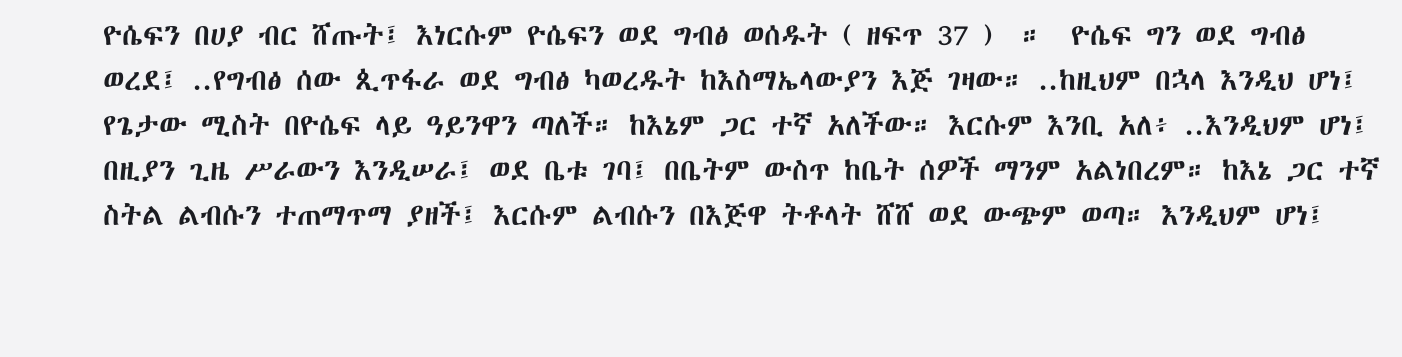ዮሴፍን በሀያ ብር ሸጡት፤ እነርሱም ዮሴፍን ወደ ግብፅ ወሰዱት ( ዘፍጥ 37 )  ።  ዮሴፍ ግን ወደ ግብፅ ወረደ፤ ..የግብፅ ሰው ጲጥፋራ ወደ ግብፅ ካወረዱት ከእስማኤላውያን እጅ ገዛው። ..ከዚህም በኋላ እንዲህ ሆነ፤ የጌታው ሚስት በዮሴፍ ላይ ዓይንዋን ጣለች። ከእኔም ጋር ተኛ አለችው። እርሱም እንቢ አለ፥ ..እንዲህም ሆነ፤ በዚያን ጊዜ ሥራውን እንዲሠራ፤ ወደ ቤቱ ገባ፤ በቤትም ውስጥ ከቤት ሰዎች ማንም አልነበረም። ከእኔ ጋር ተኛ ስትል ልብሱን ተጠማጥማ ያዘች፤ እርሱም ልብሱን በእጅዋ ትቶላት ሸሸ ወደ ውጭም ወጣ። እንዲህም ሆነ፤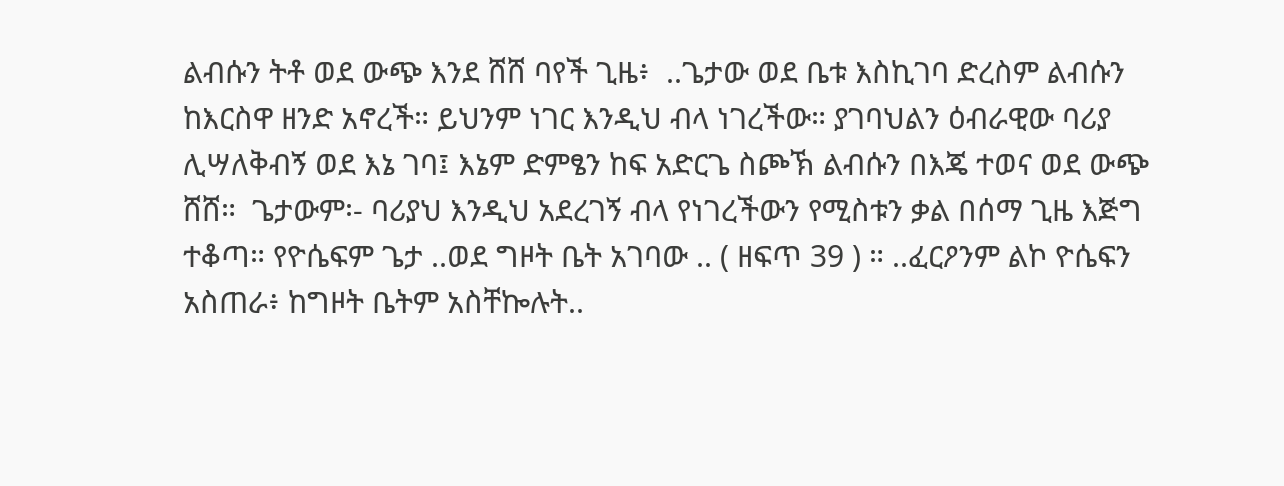ልብሱን ትቶ ወደ ውጭ እንደ ሸሸ ባየች ጊዜ፥  ..ጌታው ወደ ቤቱ እስኪገባ ድረስም ልብሱን ከእርስዋ ዘንድ አኖረች። ይህንም ነገር እንዲህ ብላ ነገረችው። ያገባህልን ዕብራዊው ባሪያ ሊሣለቅብኝ ወደ እኔ ገባ፤ እኔም ድምፄን ከፍ አድርጌ ስጮኽ ልብሱን በእጄ ተወና ወደ ውጭ ሸሸ።  ጌታውም፡- ባሪያህ እንዲህ አደረገኝ ብላ የነገረችውን የሚስቱን ቃል በሰማ ጊዜ እጅግ ተቆጣ። የዮሴፍም ጌታ ..ወደ ግዞት ቤት አገባው .. ( ዘፍጥ 39 ) ። ..ፈርዖንም ልኮ ዮሴፍን አስጠራ፥ ከግዞት ቤትም አስቸኰሉት..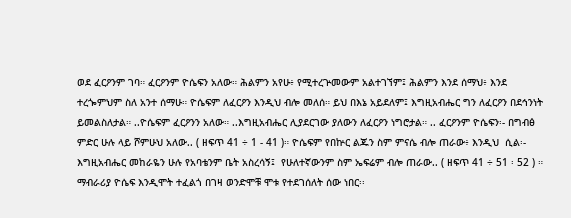ወደ ፈርዖንም ገባ። ፈርዖንም ዮሴፍን አለው። ሕልምን አየሁ፥ የሚተረጕመውም አልተገኘም፤ ሕልምን እንደ ሰማህ፥ እንደ ተረጐምህም ስለ አንተ ሰማሁ። ዮሴፍም ለፈርዖን እንዲህ ብሎ መለሰ። ይህ በእኔ አይደለም፤ እግዚአብሔር ግን ለፈርዖን በደኅንነት ይመልስለታል። ..ዮሴፍም ፈርዖንን አለው። ..እግዚአብሔር ሊያደርገው ያለውን ለፈርዖን ነግሮታል። .. ፈርዖንም ዮሴፍን፡- በግብፅ ምድር ሁሉ ላይ ሾምሁህ አለው.. ( ዘፍጥ 41 ÷ 1 - 41 )። ዮሴፍም የበኵር ልጁን ስም ምናሴ ብሎ ጠራው፥ እንዲህ  ሲል፡- እግዚአብሔር መከራዬን ሁሉ የአባቴንም ቤት አስረሳኝ፤  የሁለተኛውንም ስም ኤፍሬም ብሎ ጠራው.. ( ዘፍጥ 41 ÷ 51 ፡ 52 ) ።    ማብራሪያ ዮሴፍ እንዲሞት ተፈልጎ በገዛ ወንድሞቹ ሞቱ የተደገሰለት ሰው ነበር፡፡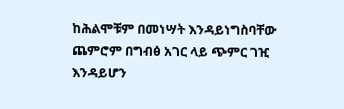ከሕልሞቹም በመነሣት እንዳይነግስባቸው ጨምሮም በግብፅ አገር ላይ ጭምር ገዢ እንዳይሆን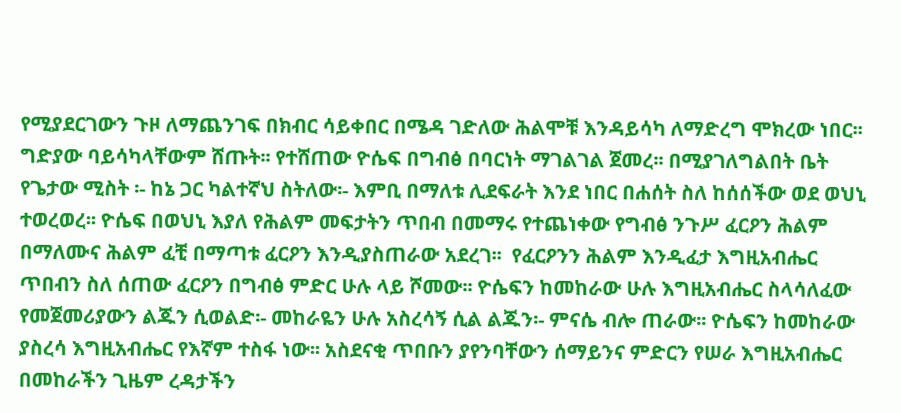የሚያደርገውን ጉዞ ለማጨንገፍ በክብር ሳይቀበር በሜዳ ገድለው ሕልሞቹ እንዳይሳካ ለማድረግ ሞክረው ነበር፡፡ ግድያው ባይሳካላቸውም ሸጡት፡፡ የተሸጠው ዮሴፍ በግብፅ በባርነት ማገልገል ጀመረ፡፡ በሚያገለግልበት ቤት የጌታው ሚስት ፡- ከኔ ጋር ካልተኛህ ስትለው፡- እምቢ በማለቱ ሊደፍራት እንደ ነበር በሐሰት ስለ ከሰሰችው ወደ ወህኒ ተወረወረ፡፡ ዮሴፍ በወህኒ እያለ የሕልም መፍታትን ጥበብ በመማሩ የተጨነቀው የግብፅ ንጉሥ ፈርዖን ሕልም በማለሙና ሕልም ፈቺ በማጣቱ ፈርዖን እንዲያስጠራው አደረገ፡፡  የፈርዖንን ሕልም እንዲፈታ እግዚአብሔር ጥበብን ስለ ሰጠው ፈርዖን በግብፅ ምድር ሁሉ ላይ ሾመው፡፡ ዮሴፍን ከመከራው ሁሉ እግዚአብሔር ስላሳለፈው የመጀመሪያውን ልጁን ሲወልድ፡- መከራዬን ሁሉ አስረሳኝ ሲል ልጁን፡- ምናሴ ብሎ ጠራው፡፡ ዮሴፍን ከመከራው ያስረሳ እግዚአብሔር የእኛም ተስፋ ነው፡፡ አስደናቂ ጥበቡን ያየንባቸውን ሰማይንና ምድርን የሠራ እግዚአብሔር በመከራችን ጊዜም ረዳታችን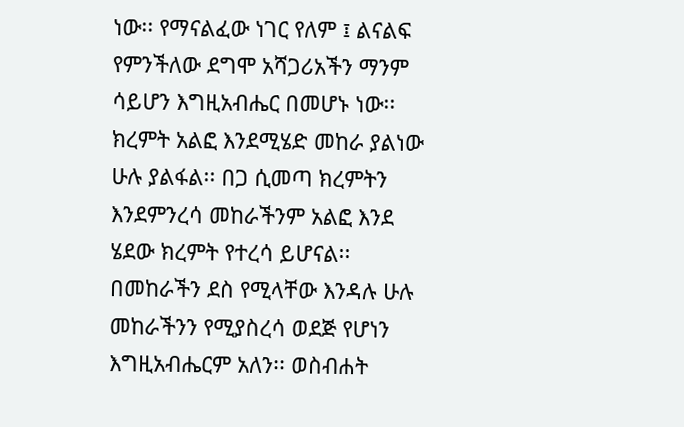ነው፡፡ የማናልፈው ነገር የለም ፤ ልናልፍ የምንችለው ደግሞ አሻጋሪአችን ማንም ሳይሆን እግዚአብሔር በመሆኑ ነው፡፡ ክረምት አልፎ እንደሚሄድ መከራ ያልነው ሁሉ ያልፋል፡፡ በጋ ሲመጣ ክረምትን እንደምንረሳ መከራችንም አልፎ እንደ ሄደው ክረምት የተረሳ ይሆናል፡፡ በመከራችን ደስ የሚላቸው እንዳሉ ሁሉ መከራችንን የሚያስረሳ ወደጅ የሆነን እግዚአብሔርም አለን፡፡ ወስብሐት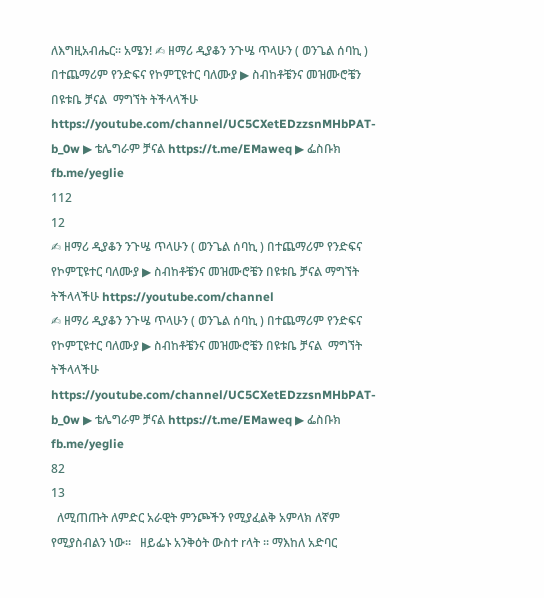ለእግዚአብሔር፡፡ አሜን! ✍ ዘማሪ ዲያቆን ንጉሤ ጥላሁን ( ወንጌል ሰባኪ ) በተጨማሪም የንድፍና የኮምፒዩተር ባለሙያ ▶ ስብከቶቼንና መዝሙሮቼን በዩቱቤ ቻናል  ማግኘት ትችላላችሁ https://youtube.com/channel/UC5CXetEDzzsnMHbPAT-b_0w ▶ ቴሌግራም ቻናል https://t.me/EMaweq ▶ ፌስቡክ fb.me/yeglie
112
12
✍ ዘማሪ ዲያቆን ንጉሤ ጥላሁን ( ወንጌል ሰባኪ ) በተጨማሪም የንድፍና የኮምፒዩተር ባለሙያ ▶ ስብከቶቼንና መዝሙሮቼን በዩቱቤ ቻናል ማግኘት ትችላላችሁ https://youtube.com/channel
✍ ዘማሪ ዲያቆን ንጉሤ ጥላሁን ( ወንጌል ሰባኪ ) በተጨማሪም የንድፍና የኮምፒዩተር ባለሙያ ▶ ስብከቶቼንና መዝሙሮቼን በዩቱቤ ቻናል  ማግኘት ትችላላችሁ https://youtube.com/channel/UC5CXetEDzzsnMHbPAT-b_0w ▶ ቴሌግራም ቻናል https://t.me/EMaweq ▶ ፌስቡክ fb.me/yeglie
82
13
  ለሚጠጡት ለምድር አራዊት ምንጮችን የሚያፈልቅ አምላክ ለኛም የሚያስብልን ነው፡፡   ዘይፌኑ አንቅዕት ውስተ rላት ፡፡ ማእከለ አድባር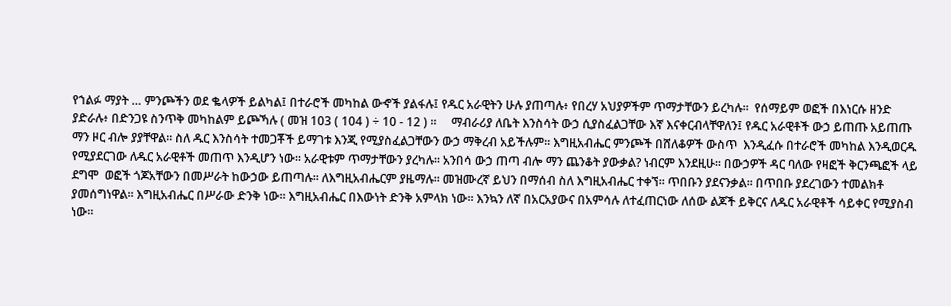የኀልፉ ማያት … ምንጮችን ወደ ቈላዎች ይልካል፤ በተራሮች መካከል ውኆች ያልፋሉ፤ የዱር አራዊትን ሁሉ ያጠጣሉ፥ የበረሃ አህያዎችም ጥማታቸውን ይረካሉ።  የሰማይም ወፎች በእነርሱ ዘንድ ያድራሉ፥ በድንጋዩ ስንጥቅ መካከልም ይጮኻሉ ( መዝ 103 ( 104 ) ÷ 10 - 12 ) ።     ማብራሪያ ለቤት እንስሳት ውኃ ሲያስፈልጋቸው እኛ እናቀርብላቸዋለን፤ የዱር አራዊቶች ውኃ ይጠጡ አይጠጡ ማን ዞር ብሎ ያያቸዋል፡፡ ስለ ዱር እንስሳት ተመጋቾች ይማገቱ እንጂ የሚያስፈልጋቸውን ውኃ ማቅረብ አይችሉም፡፡ እግዚአብሔር ምንጮች በሸለቆዎች ውስጥ  እንዲፈሱ በተራሮች መካከል እንዲወርዱ የሚያደርገው ለዱር አራዊቶች መጠጥ እንዲሆን ነው፡፡ አራዊቱም ጥማታቸውን ያረካሉ፡፡ አንበሳ ውኃ ጠጣ ብሎ ማን ጨንቆት ያውቃል? ነብርም እንደዚሁ፡፡ በውኃዎች ዳር ባለው የዛፎች ቅርንጫፎች ላይ ደግሞ  ወፎች ጎጆአቸውን በመሥራት ከውኃው ይጠጣሉ፡፡ ለእግዚአብሔርም ያዜማሉ፡፡ መዝሙረኛ ይህን በማሰብ ስለ እግዚአብሔር ተቀኘ፡፡ ጥበቡን ያደናንቃል፡፡ በጥበቡ ያደረገውን ተመልክቶ ያመሰግነዋል፡፡ እግዚአብሔር በሥራው ድንቅ ነው፡፡ እግዚአብሔር በእውነት ድንቅ አምላክ ነው፡፡ እንኳን ለኛ በአርአያውና በአምሳሉ ለተፈጠርነው ለሰው ልጆች ይቅርና ለዱር አራዊቶች ሳይቀር የሚያስብ ነው፡፡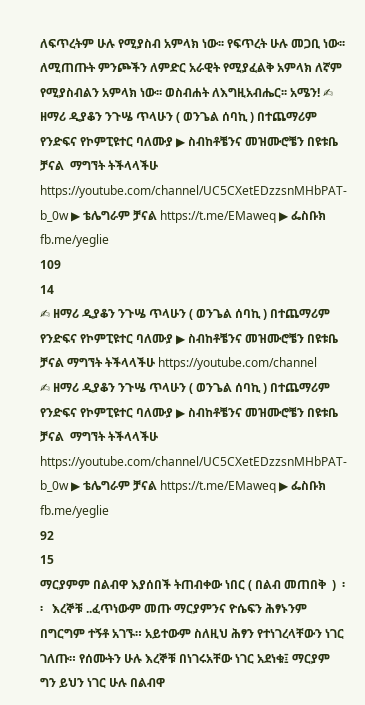ለፍጥረትም ሁሉ የሚያስብ አምላክ ነው፡፡ የፍጥረት ሁሉ መጋቢ ነው፡፡ ለሚጠጡት ምንጮችን ለምድር አራዊት የሚያፈልቅ አምላክ ለኛም የሚያስብልን አምላክ ነው፡፡ ወስብሐት ለእግዚአብሔር፡፡ አሜን! ✍ ዘማሪ ዲያቆን ንጉሤ ጥላሁን ( ወንጌል ሰባኪ ) በተጨማሪም የንድፍና የኮምፒዩተር ባለሙያ ▶ ስብከቶቼንና መዝሙሮቼን በዩቱቤ ቻናል  ማግኘት ትችላላችሁ https://youtube.com/channel/UC5CXetEDzzsnMHbPAT-b_0w ▶ ቴሌግራም ቻናል https://t.me/EMaweq ▶ ፌስቡክ fb.me/yeglie
109
14
✍ ዘማሪ ዲያቆን ንጉሤ ጥላሁን ( ወንጌል ሰባኪ ) በተጨማሪም የንድፍና የኮምፒዩተር ባለሙያ ▶ ስብከቶቼንና መዝሙሮቼን በዩቱቤ ቻናል ማግኘት ትችላላችሁ https://youtube.com/channel
✍ ዘማሪ ዲያቆን ንጉሤ ጥላሁን ( ወንጌል ሰባኪ ) በተጨማሪም የንድፍና የኮምፒዩተር ባለሙያ ▶ ስብከቶቼንና መዝሙሮቼን በዩቱቤ ቻናል  ማግኘት ትችላላችሁ https://youtube.com/channel/UC5CXetEDzzsnMHbPAT-b_0w ▶ ቴሌግራም ቻናል https://t.me/EMaweq ▶ ፌስቡክ fb.me/yeglie
92
15
ማርያምም በልብዋ እያሰበች ትጠብቀው ነበር ( በልብ መጠበቅ  )  ፡፡   እረኞቹ ..ፈጥነውም መጡ ማርያምንና ዮሴፍን ሕፃኑንም በግርግም ተኝቶ አገኙ። አይተውም ስለዚህ ሕፃን የተነገረላቸውን ነገር ገለጡ። የሰሙትን ሁሉ እረኞቹ በነገሩአቸው ነገር አደነቁ፤ ማርያም ግን ይህን ነገር ሁሉ በልብዋ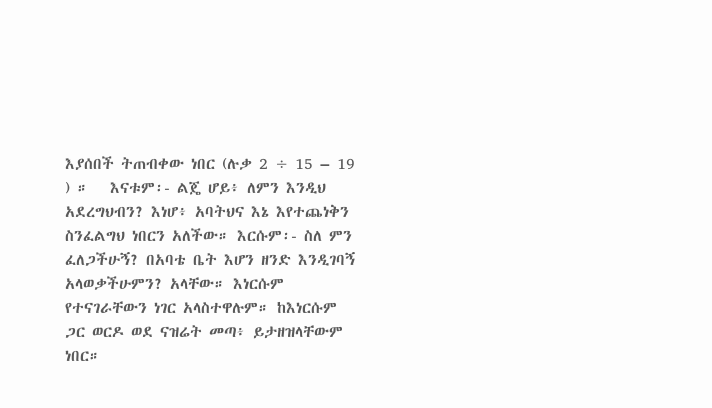እያሰበች ትጠብቀው ነበር (ሉቃ 2 ÷ 15 – 19 ) ።   እናቱም፡- ልጄ ሆይ፥ ለምን እንዲህ አደረግህብን? እነሆ፥ አባትህና እኔ እየተጨነቅን ስንፈልግህ ነበርን አለችው። እርሱም፡- ስለ ምን ፈለጋችሁኝ? በአባቴ ቤት እሆን ዘንድ እንዲገባኝ አላወቃችሁምን? አላቸው። እነርሱም የተናገራቸውን ነገር አላስተዋሉም። ከእነርሱም ጋር ወርዶ ወደ ናዝሬት መጣ፥ ይታዘዝላቸውም ነበር።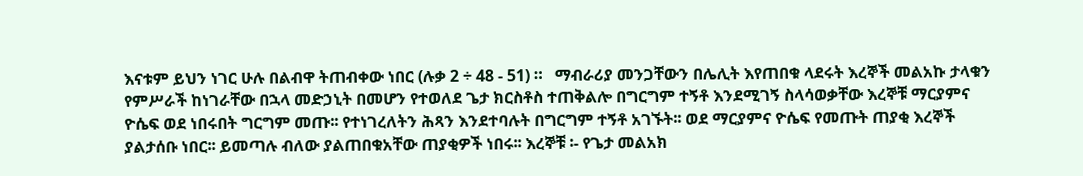እናቱም ይህን ነገር ሁሉ በልብዋ ትጠብቀው ነበር (ሉቃ 2 ÷ 48 - 51) ።   ማብራሪያ መንጋቸውን በሌሊት እየጠበቁ ላደሩት እረኞች መልአኩ ታላቁን የምሥራች ከነገራቸው በኋላ መድኃኒት በመሆን የተወለደ ጌታ ክርስቶስ ተጠቅልሎ በግርግም ተኝቶ እንደሚገኝ ስላሳወቃቸው እረኞቹ ማርያምና ዮሴፍ ወደ ነበሩበት ግርግም መጡ፡፡ የተነገረለትን ሕጻን እንደተባሉት በግርግም ተኝቶ አገኙት፡፡ ወደ ማርያምና ዮሴፍ የመጡት ጠያቂ እረኞች ያልታሰቡ ነበር፡፡ ይመጣሉ ብለው ያልጠበቁአቸው ጠያቂዎች ነበሩ፡፡ እረኞቹ ፡- የጌታ መልአክ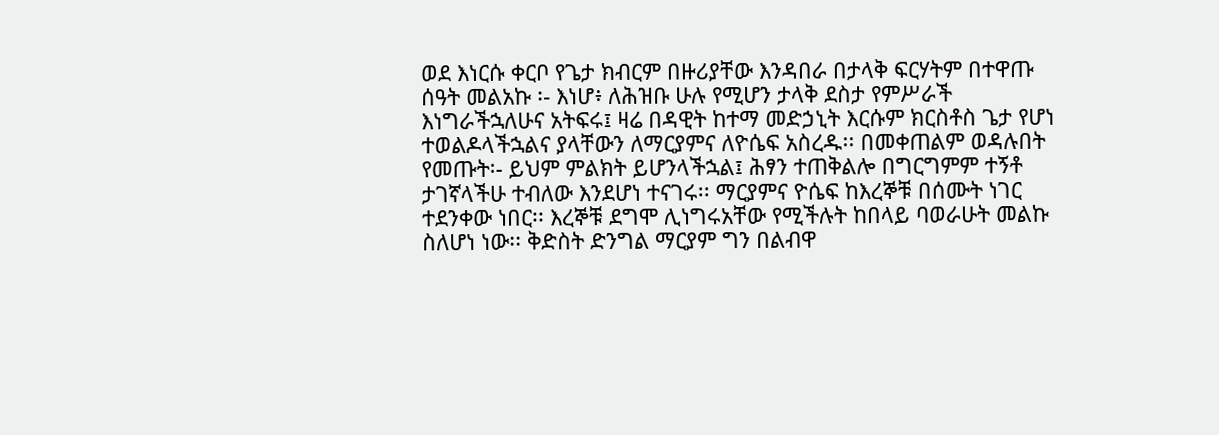ወደ እነርሱ ቀርቦ የጌታ ክብርም በዙሪያቸው እንዳበራ በታላቅ ፍርሃትም በተዋጡ ሰዓት መልአኩ ፡- እነሆ፥ ለሕዝቡ ሁሉ የሚሆን ታላቅ ደስታ የምሥራች እነግራችኋለሁና አትፍሩ፤ ዛሬ በዳዊት ከተማ መድኃኒት እርሱም ክርስቶስ ጌታ የሆነ ተወልዶላችኋልና ያላቸውን ለማርያምና ለዮሴፍ አስረዱ፡፡ በመቀጠልም ወዳሉበት የመጡት፡- ይህም ምልክት ይሆንላችኋል፤ ሕፃን ተጠቅልሎ በግርግምም ተኝቶ ታገኛላችሁ ተብለው እንደሆነ ተናገሩ፡፡ ማርያምና ዮሴፍ ከእረኞቹ በሰሙት ነገር ተደንቀው ነበር፡፡ እረኞቹ ደግሞ ሊነግሩአቸው የሚችሉት ከበላይ ባወራሁት መልኩ ስለሆነ ነው፡፡ ቅድስት ድንግል ማርያም ግን በልብዋ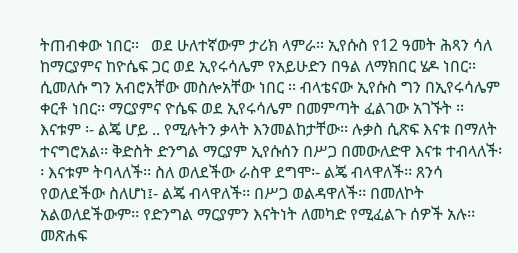ትጠብቀው ነበር፡፡   ወደ ሁለተኛውም ታሪክ ላምራ፡፡ ኢየሱስ የ12 ዓመት ሕጻን ሳለ ከማርያምና ከዮሴፍ ጋር ወደ ኢየሩሳሌም የአይሁድን በዓል ለማክበር ሄዶ ነበር፡፡ ሲመለሱ ግን አብሮአቸው መስሎአቸው ነበር ፡፡ ብላቴናው ኢየሱስ ግን በኢየሩሳሌም ቀርቶ ነበር፡፡ ማርያምና ዮሴፍ ወደ ኢየሩሳሌም በመምጣት ፈልገው አገኙት ፡፡ እናቱም ፡- ልጄ ሆይ .. የሚሉትን ቃላት እንመልከታቸው፡፡ ሉቃስ ሲጽፍ እናቱ በማለት ተናግሮአል፡፡ ቅድስት ድንግል ማርያም ኢየሱሰን በሥጋ በመውለድዋ እናቱ ተብላለች፡፡ እናቱም ትባላለች፡፡ ስለ ወለደችው ራስዋ ደግሞ፡- ልጄ ብላዋለች፡፡ ጸንሳ የወለደችው ስለሆነ፤- ልጄ ብላዋለች፡፡ በሥጋ ወልዳዋለች፡፡ በመለኮት አልወለደችውም፡፡ የድንግል ማርያምን እናትነት ለመካድ የሚፈልጉ ሰዎች አሉ፡፡ መጽሐፍ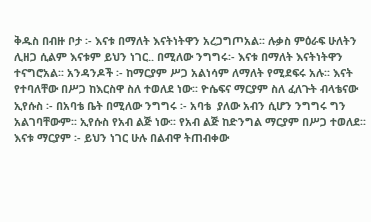ቅዱስ በብዙ ቦታ ፡- እናቱ በማለት እናትነትዋን አረጋግጦአል፡፡ ሉቃስ ምዕራፍ ሁለትን ሊዘጋ ሲልም እናቱም ይህን ነገር.. በሚለው ንግግሩ፡- እናቱ በማለት እናትነትዋን ተናግሮአል፡፡ አንዳንዶች ፡- ከማርያም ሥጋ አልነሳም ለማለት የሚደፍሩ አሉ፡፡ እናት የተባለቸው በሥጋ ከእርስዋ ስለ ተወለደ ነው፡፡ ዮሴፍና ማርያም ስለ ፈለጉት ብላቴናው ኢየሱስ ፡- በአባቴ ቤት በሚለው ንግግሩ ፡- አባቴ  ያለው አብን ሲሆን ንግግሩ ግን አልገባቸውም፡፡ ኢየሱስ የአብ ልጅ ነው፡፡ የአብ ልጅ ከድንግል ማርያም በሥጋ ተወለደ፡፡ እናቱ ማርያም ፡- ይህን ነገር ሁሉ በልብዋ ትጠብቀው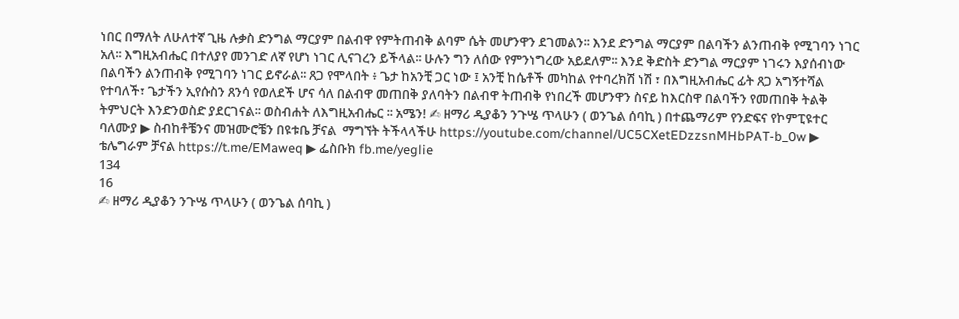ነበር በማለት ለሁለተኛ ጊዜ ሉቃስ ድንግል ማርያም በልብዋ የምትጠብቅ ልባም ሴት መሆንዋን ደገመልን፡፡ እንደ ድንግል ማርያም በልባችን ልንጠብቅ የሚገባን ነገር አለ፡፡ እግዚአብሔር በተለያየ መንገድ ለኛ የሆነ ነገር ሊናገረን ይችላል፡፡ ሁሉን ግን ለሰው የምንነግረው አይደለም፡፡ እንደ ቅድስት ድንግል ማርያም ነገሩን እያሰብነው በልባችን ልንጠብቅ የሚገባን ነገር ይኖራል፡፡ ጸጋ የሞላበት ፥ ጌታ ከአንቺ ጋር ነው ፤ አንቺ ከሴቶች መካከል የተባረክሽ ነሽ ፣ በእግዚአብሔር ፊት ጸጋ አግኝተሻል የተባለች፣ ጌታችን ኢየሱስን ጸንሳ የወለደች ሆና ሳለ በልብዋ መጠበቅ ያለባትን በልብዋ ትጠብቅ የነበረች መሆንዋን ስናይ ከእርስዋ በልባችን የመጠበቅ ትልቅ ትምህርት እንድንወስድ ያደርገናል፡፡ ወስብሐት ለእግዚአብሔር ፡፡ አሜን! ✍ ዘማሪ ዲያቆን ንጉሤ ጥላሁን ( ወንጌል ሰባኪ ) በተጨማሪም የንድፍና የኮምፒዩተር ባለሙያ ▶ ስብከቶቼንና መዝሙሮቼን በዩቱቤ ቻናል  ማግኘት ትችላላችሁ https://youtube.com/channel/UC5CXetEDzzsnMHbPAT-b_0w ▶ ቴሌግራም ቻናል https://t.me/EMaweq ▶ ፌስቡክ fb.me/yeglie
134
16
✍ ዘማሪ ዲያቆን ንጉሤ ጥላሁን ( ወንጌል ሰባኪ )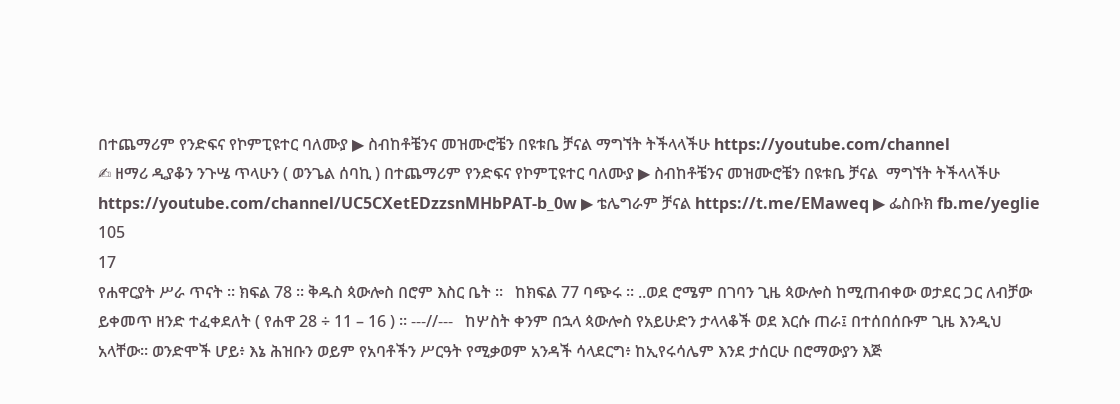በተጨማሪም የንድፍና የኮምፒዩተር ባለሙያ ▶ ስብከቶቼንና መዝሙሮቼን በዩቱቤ ቻናል ማግኘት ትችላላችሁ https://youtube.com/channel
✍ ዘማሪ ዲያቆን ንጉሤ ጥላሁን ( ወንጌል ሰባኪ ) በተጨማሪም የንድፍና የኮምፒዩተር ባለሙያ ▶ ስብከቶቼንና መዝሙሮቼን በዩቱቤ ቻናል  ማግኘት ትችላላችሁ https://youtube.com/channel/UC5CXetEDzzsnMHbPAT-b_0w ▶ ቴሌግራም ቻናል https://t.me/EMaweq ▶ ፌስቡክ fb.me/yeglie
105
17
የሐዋርያት ሥራ ጥናት ፡፡ ክፍል 78 ፡፡ ቅዱስ ጳውሎስ በሮም እስር ቤት ፡፡   ከክፍል 77 ባጭሩ ፡፡ ..ወደ ሮሜም በገባን ጊዜ ጳውሎስ ከሚጠብቀው ወታደር ጋር ለብቻው ይቀመጥ ዘንድ ተፈቀደለት ( የሐዋ 28 ÷ 11 – 16 ) ። ---//---   ከሦስት ቀንም በኋላ ጳውሎስ የአይሁድን ታላላቆች ወደ እርሱ ጠራ፤ በተሰበሰቡም ጊዜ እንዲህ አላቸው። ወንድሞች ሆይ፥ እኔ ሕዝቡን ወይም የአባቶችን ሥርዓት የሚቃወም አንዳች ሳላደርግ፥ ከኢየሩሳሌም እንደ ታሰርሁ በሮማውያን እጅ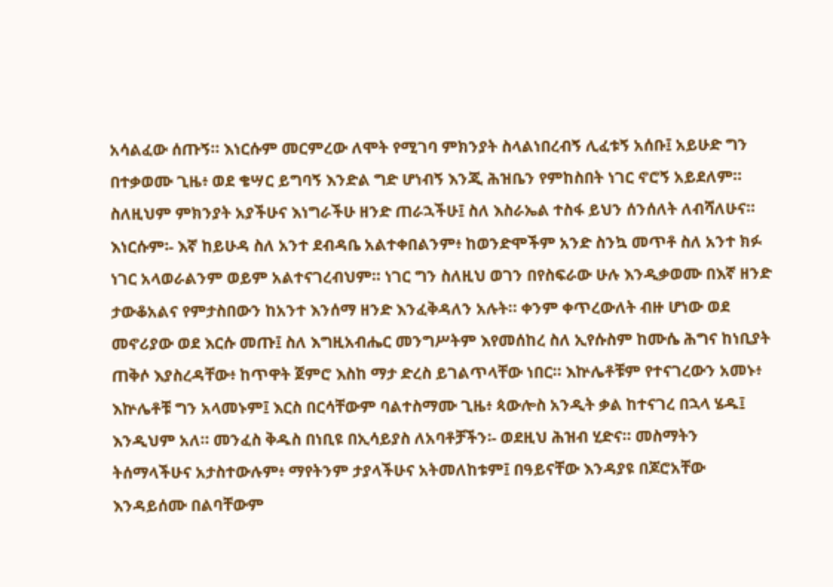አሳልፈው ሰጡኝ። እነርሱም መርምረው ለሞት የሚገባ ምክንያት ስላልነበረብኝ ሊፈቱኝ አሰቡ፤ አይሁድ ግን በተቃወሙ ጊዜ፥ ወደ ቄሣር ይግባኝ እንድል ግድ ሆነብኝ እንጂ ሕዝቤን የምከስበት ነገር ኖሮኝ አይደለም። ስለዚህም ምክንያት አያችሁና እነግራችሁ ዘንድ ጠራኋችሁ፤ ስለ እስራኤል ተስፋ ይህን ሰንሰለት ለብሻለሁና። እነርሱም፡- እኛ ከይሁዳ ስለ አንተ ደብዳቤ አልተቀበልንም፥ ከወንድሞችም አንድ ስንኳ መጥቶ ስለ አንተ ክፉ ነገር አላወራልንም ወይም አልተናገረብህም። ነገር ግን ስለዚህ ወገን በየስፍራው ሁሉ እንዲቃወሙ በእኛ ዘንድ ታውቆአልና የምታስበውን ከአንተ እንሰማ ዘንድ እንፈቅዳለን አሉት። ቀንም ቀጥረውለት ብዙ ሆነው ወደ መኖሪያው ወደ እርሱ መጡ፤ ስለ እግዚአብሔር መንግሥትም እየመሰከረ ስለ ኢየሱስም ከሙሴ ሕግና ከነቢያት ጠቅሶ እያስረዳቸው፥ ከጥዋት ጀምሮ እስከ ማታ ድረስ ይገልጥላቸው ነበር። እኵሌቶቹም የተናገረውን አመኑ፥ እኵሌቶቹ ግን አላመኑም፤ እርስ በርሳቸውም ባልተስማሙ ጊዜ፥ ጳውሎስ አንዲት ቃል ከተናገረ በኋላ ሄዱ፤ እንዲህም አለ። መንፈስ ቅዱስ በነቢዩ በኢሳይያስ ለአባቶቻችን፡- ወደዚህ ሕዝብ ሂድና። መስማትን ትሰማላችሁና አታስተውሉም፥ ማየትንም ታያላችሁና አትመለከቱም፤ በዓይናቸው እንዳያዩ በጆሮአቸው እንዳይሰሙ በልባቸውም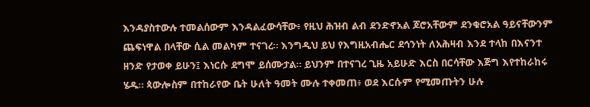እንዳያስተውሉ ተመልሰውም እንዳልፈውሳቸው፥ የዚህ ሕዝብ ልብ ደንድኖአል ጆሮአቸውም ደንቁሮአል ዓይናቸውንም ጨፍነዋል በላቸው ሲል መልካም ተናገረ። እንግዲህ ይህ የእግዚአብሔር ደኅንነት ለአሕዛብ እንደ ተላከ በእናንተ ዘንድ የታወቀ ይሁን፤ እነርሱ ደግሞ ይሰሙታል። ይህንም በተናገረ ጊዜ አይሁድ እርስ በርሳቸው እጅግ እየተከራከሩ ሄዱ። ጳውሎስም በተከራየው ቤት ሁለት ዓመት ሙሉ ተቀመጠ፥ ወደ እርሱም የሚመጡትን ሁሉ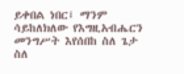ይቀበል ነበር፤ ማንም ሳይከለክለው የእግዚአብሔርን መንግሥት እየሰበከ ስለ ጌታ ስለ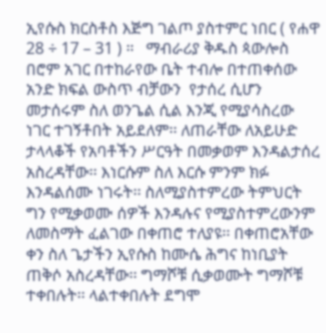ኢየሱስ ክርስቶስ እጅግ ገልጦ ያስተምር ነበር ( የሐዋ 28 ÷ 17 – 31 ) ።   ማብራሪያ ቅዱስ ጳውሎስ በሮም አገር በተከራየው ቤት ተብሎ በተጠቀሰው አንድ ክፍል ውስጥ ብቻውን  የታሰረ ሲሆን መታሰሩም ስለ ወንጌል ሲል እንጂ የሚያሳስረው ነገር ተገኝቶበት አይደለም፡፡ ለጠራቸው ለአይሁድ ታላላቆች የአባቶችን ሥርዓት በመቃወም እንዳልታሰረ አስረዳቸው፡፡ እነርሱም ስለ እርሱ ምንም ክፉ እንዳልሰሙ ነገሩት፡፡ ስለሚያስተምረው ትምህርት ግን የሚቃወሙ ሰዎች እንዳሉና የሚያስተምረውንም ለመስማት ፈልገው በቀጠሮ ተለያዩ፡፡ በቀጠሮአቸው ቀን ስለ ጌታችን ኢየሱስ ከሙሴ ሕግና ከነቢያት ጠቅሶ አስረዳቸው፡፡ ግማሾቹ ሲቃወሙት ግማሾቹ ተቀበሉት፡፡ ላልተቀበሉት ደግሞ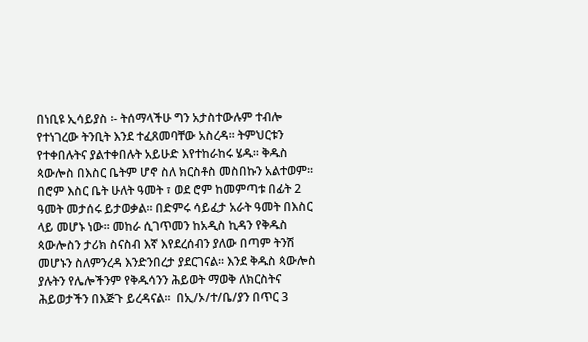በነቢዩ ኢሳይያስ ፡- ትሰማላችሁ ግን አታስተውሉም ተብሎ የተነገረው ትንቢት እንደ ተፈጸመባቸው አስረዳ፡፡ ትምህርቱን የተቀበሉትና ያልተቀበሉት አይሁድ እየተከራከሩ ሄዱ፡፡ ቅዱስ ጳውሎስ በእስር ቤትም ሆኖ ስለ ክርስቶስ መስበኩን አልተወም፡፡ በሮም እስር ቤት ሁለት ዓመት ፣ ወደ ሮም ከመምጣቱ በፊት 2 ዓመት መታሰሩ ይታወቃል፡፡ በድምሩ ሳይፈታ አራት ዓመት በእስር ላይ መሆኑ ነው፡፡ መከራ ሲገጥመን ከአዲስ ኪዳን የቅዱስ ጳውሎስን ታሪክ ስናስብ እኛ እየደረሰብን ያለው በጣም ትንሽ መሆኑን ስለምንረዳ እንድንበረታ ያደርገናል፡፡ እንደ ቅዱስ ጳውሎስ ያሉትን የሌሎችንም የቅዱሳንን ሕይወት ማወቅ ለክርስትና ሕይወታችን በእጅጉ ይረዳናል፡፡  በኢ/ኦ/ተ/ቤ/ያን በጥር 3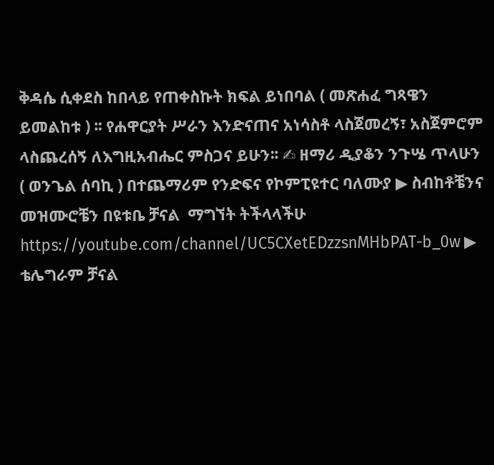ቅዳሴ ሲቀደስ ከበላይ የጠቀስኩት ክፍል ይነበባል ( መጽሐፈ ግጻዌን ይመልከቱ ) ፡፡ የሐዋርያት ሥራን እንድናጠና አነሳስቶ ላስጀመረኝ፣ አስጀምሮም ላስጨረሰኝ ለእግዚአብሔር ምስጋና ይሁን፡፡ ✍ ዘማሪ ዲያቆን ንጉሤ ጥላሁን ( ወንጌል ሰባኪ ) በተጨማሪም የንድፍና የኮምፒዩተር ባለሙያ ▶ ስብከቶቼንና መዝሙሮቼን በዩቱቤ ቻናል  ማግኘት ትችላላችሁ https://youtube.com/channel/UC5CXetEDzzsnMHbPAT-b_0w ▶ ቴሌግራም ቻናል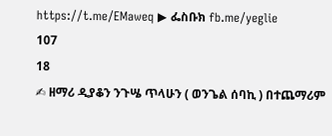https://t.me/EMaweq ▶ ፌስቡክ fb.me/yeglie
107
18
✍ ዘማሪ ዲያቆን ንጉሤ ጥላሁን ( ወንጌል ሰባኪ ) በተጨማሪም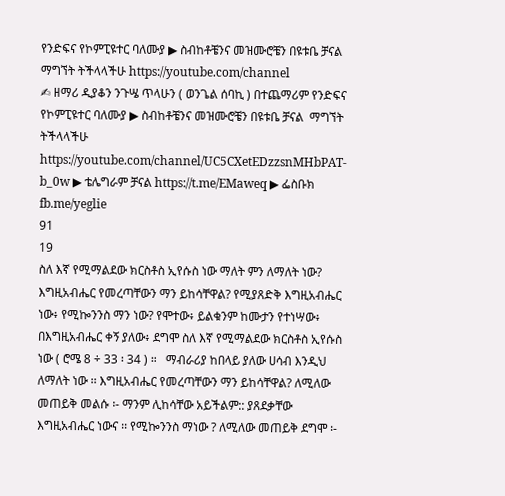የንድፍና የኮምፒዩተር ባለሙያ ▶ ስብከቶቼንና መዝሙሮቼን በዩቱቤ ቻናል ማግኘት ትችላላችሁ https://youtube.com/channel
✍ ዘማሪ ዲያቆን ንጉሤ ጥላሁን ( ወንጌል ሰባኪ ) በተጨማሪም የንድፍና የኮምፒዩተር ባለሙያ ▶ ስብከቶቼንና መዝሙሮቼን በዩቱቤ ቻናል  ማግኘት ትችላላችሁ https://youtube.com/channel/UC5CXetEDzzsnMHbPAT-b_0w ▶ ቴሌግራም ቻናል https://t.me/EMaweq ▶ ፌስቡክ fb.me/yeglie
91
19
ስለ እኛ የሚማልደው ክርስቶስ ኢየሱስ ነው ማለት ምን ለማለት ነው?   እግዚአብሔር የመረጣቸውን ማን ይከሳቸዋል? የሚያጸድቅ እግዚአብሔር ነው፥ የሚኰንንስ ማን ነው? የሞተው፥ ይልቁንም ከሙታን የተነሣው፥ በእግዚአብሔር ቀኝ ያለው፥ ደግሞ ስለ እኛ የሚማልደው ክርስቶስ ኢየሱስ ነው ( ሮሜ 8 ÷ 33 ፡ 34 ) ።   ማብራሪያ ከበላይ ያለው ሀሳብ እንዲህ ለማለት ነው ፡፡ እግዚአብሔር የመረጣቸውን ማን ይከሳቸዋል? ለሚለው መጠይቅ መልሱ ፡- ማንም ሊከሳቸው አይችልም:: ያጸደቃቸው እግዚአብሔር ነውና ፡፡ የሚኰንንስ ማነው ? ለሚለው መጠይቅ ደግሞ ፡-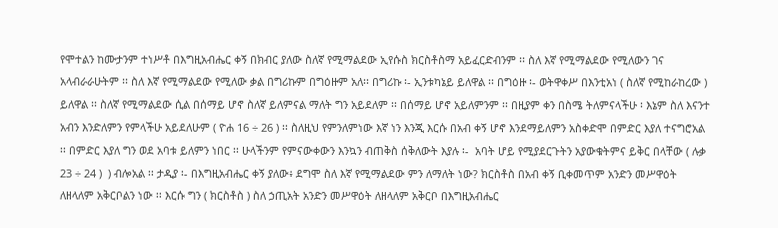የሞተልን ከሙታንም ተነሥቶ በእግዚአብሔር ቀኝ በክብር ያለው ስለኛ የሚማልደው ኢየሱስ ክርስቶስማ አይፈርድብንም ፡፡ ስለ እኛ የሚማልደው የሚለውን ገና አላብራራሁትም ፡፡ ስለ እኛ የሚማልደው የሚለው ቃል በግሪኩም በግዕዙም አለ፡፡ በግሪኩ ፡- ኢንቱካኔይ ይለዋል ፡፡ በግዕዙ ፡- ወትዋቀሥ በእንቲአነ ( ስለኛ የሚከራከረው ) ይለዋል ፡፡ ስለኛ የሚማልደው ሲል በሰማይ ሆኖ ስለኛ ይለምናል ማለት ግን አይደለም ፡፡ በሰማይ ሆኖ አይለምንም ፡፡ በዚያም ቀን በስሜ ትለምናላችሁ ፡ እኔም ስለ እናንተ አብን እንድለምን የምላችሁ አይደለሁም ( ዮሐ 16 ÷ 26 ) ፡፡ ስለዚህ የምንለምነው እኛ ነን እንጂ እርሱ በአብ ቀኝ ሆኖ እንደማይለምን አስቀድሞ በምድር እያለ ተናግሮአል ፡፡ በምድር እያለ ግን ወደ አባቱ ይለምን ነበር ፡፡ ሁላችንም የምናውቀውን እንኳን ብጠቅስ ሰቅለውት እያሉ ፡-  አባት ሆይ የሚያደርጉትን አያውቁትምና ይቅር በላቸው ( ሉቃ 23 ÷ 24 )  ) ብሎአል ፡፡ ታዲያ ፡- በእግዚአብሔር ቀኝ ያለው፥ ደግሞ ስለ እኛ የሚማልደው ምን ለማለት ነው? ክርስቶስ በአብ ቀኝ ቢቀመጥም አንድን መሥዋዕት ለዘላለም አቅርቦልን ነው ፡፡ እርሱ ግን ( ክርስቶስ ) ስለ ኃጢአት አንድን መሥዋዕት ለዘላለም አቅርቦ በእግዚአብሔር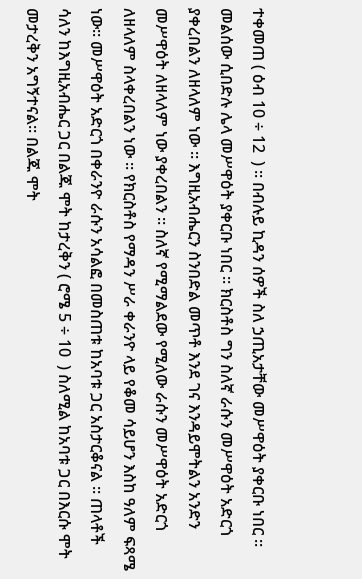ተቀመጠ ( ዕብ 10 ÷ 12  ) ፡፡ በብሉይ ኪዳን ሰዎች ስለ ኃጢአታቸው መሥዋዕት ያቀርቡ ነበር ፡፡ መልሰው ሲበድሉ ሌላ መሥዋዕት ያቀርቡ ነበር ፡፡ ክርስቶስ ግን ስለኛ ራሱን መሥዋዕት አድርጎ ያቀረበልን ለዘላለም ነው ፡፡ እግዚአብሔርን ስንበድል መጥቶ እንደ ገና እንዳይሞትልን አንድን መሥዋዕት ለዘላለም ነው ያቀረበልን ፡፡ ስለኛ የሚማልደው የሚለው ራሱን መሥዋዕት አድርጎ ለዘላለም ስላቀረበልን ነው ፡፡ የክርስቶስ የማዳን ሥራ ቀራንዮ ላይ የቆመ ሳይሆን እስከ ዓለም ፍጻሜ ነው፡፡ መሥዋዕት አድርጎ በቀራንዮ ራሱን አሳልፎ በመስጠቱ ከአባቱ ጋር አስታርቆናል ፡፡ ጠላቶች ሳለን ከእግዚአብሔር ጋር በልጁ ሞት ከታረቅን ( ሮሜ 5 ÷ 10  ) ስለሚል ከአባቱ ጋር በእርሱ ሞት መታረቅን አግኝተናል፡፡ በልጁ ሞት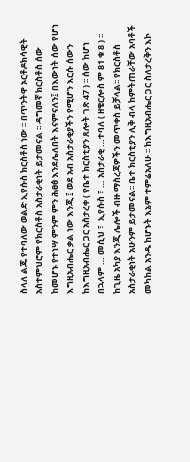ስላለ ልጁ የተባለው ወልድ ኢየሱስ ክርስቶስ ነው ፡፡ በጥንትዋ ኦርቶዶክሳዊት አስተምህሮም የክርስቶስ አስታራቂነት ይታመናል ፡፡ ዳግመኛ ክርስቶስ ሰው ከመሆኑ የተነሣ ምንም ምን ሕፀፅ እንደሌለበት እናምናለን፤ በእውነት ሰው የሆነ እግዚአብሔር ቃል ነው እንጂ ፤ ወደ አብ አስታራቂያችን የሚሆን እርሱ ሰውን ከእግዚአብሔር ጋር አስታረቀ ( የቤተ ክርስቲያን ጸሎት ገጽ 47 ) ፡፡ ሰው ከሆነ በኋላም … መሲህ ፣  ኢየሱስ ፣ … አስታራቂ …ተባለ ( ዘቄርሎስ ም 81 ቁ 8 ) ፡፡ ከጊዜ አካያ እንጂ ሌሎች ብዙ ማስረጃዎችን መጥቀስ ይቻላል፡፡ የክርስቶስ አስታራቂነት አሁንም ይታመናል፡፡ ቤተ ክርስቲያን ሊቅ ብላ ከምትጠራቸው አባቶች መካከል አንዱ ከሆኑት እኔም ተምሬአለሁ ፡፡ ከእግዚአብሔር ጋር ስለታረቅን እኮ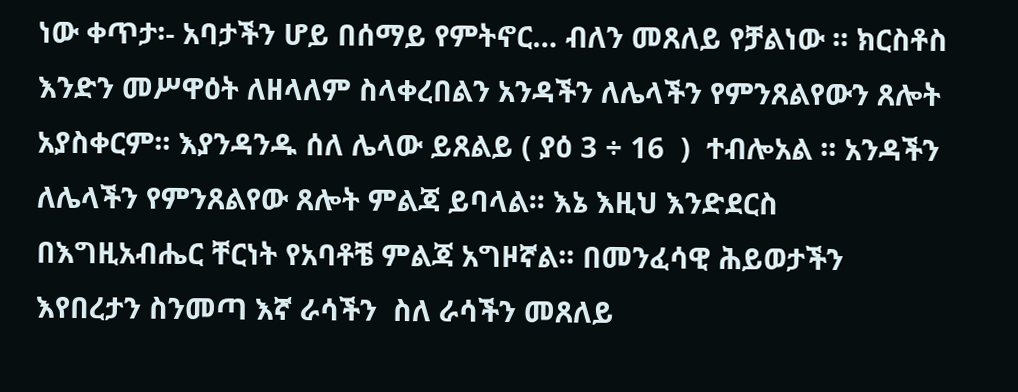ነው ቀጥታ፡- አባታችን ሆይ በሰማይ የምትኖር… ብለን መጸለይ የቻልነው ፡፡ ክርስቶስ  እንድን መሥዋዕት ለዘላለም ስላቀረበልን አንዳችን ለሌላችን የምንጸልየውን ጸሎት አያስቀርም፡፡ እያንዳንዱ ሰለ ሌላው ይጸልይ ( ያዕ 3 ÷ 16  )  ተብሎአል ፡፡ አንዳችን ለሌላችን የምንጸልየው ጸሎት ምልጃ ይባላል፡፡ እኔ እዚህ እንድደርስ በእግዚአብሔር ቸርነት የአባቶቼ ምልጃ አግዞኛል፡፡ በመንፈሳዊ ሕይወታችን እየበረታን ስንመጣ እኛ ራሳችን  ስለ ራሳችን መጸለይ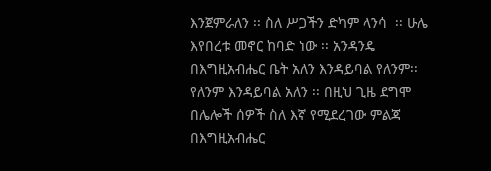እንጀምራለን ፡፡ ስለ ሥጋችን ድካም ላንሳ  ፡፡ ሁሌ እየበረቱ መኖር ከባድ ነው ፡፡ አንዳንዴ በእግዚአብሔር ቤት አለን እንዳይባል የለንም፡፡ የለንም እንዳይባል አለን ፡፡ በዚህ ጊዜ ደግሞ በሌሎች ሰዎች ስለ እኛ የሚደረገው ምልጃ በእግዚአብሔር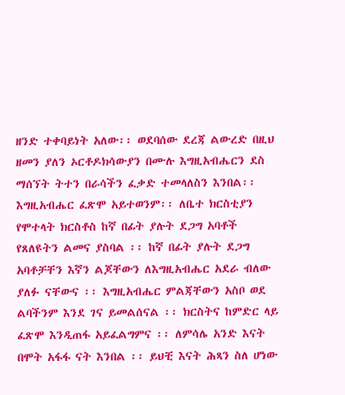ዘንድ ተቀባይነት አለው፡፡ ወደባሰው ደረጃ ልውረድ በዚህ ዘመን ያለን ኦርቶዶክሳውያን በሙሉ እግዚአብሔርን ደስ ማሰኘት ትተን በራሳችን ፈቃድ ተመላለስን እንበል፡፡ እግዚአብሔር ፈጽሞ አይተወንም፡፡ ለቤተ ክርስቲያን የሞተላት ክርስቶስ ከኛ በፊት ያሉት ደጋግ አባቶች የጸለዩትን ልመና ያስባል ፡፡ ከኛ በፊት ያሉት ደጋግ አባቶቻቸን እኛን ልጆቸውን ለእግዚአብሔር አደራ ብለው ያለፉ ናቸውና ፡፡ እግዚአብሔር ምልጃቸውን አስቦ ወደ ልባችንም እንደ ገና ይመልሰናል ፡፡ ክርስትና ከምድር ላይ ፈጽሞ እንዲጠፋ አይፈልግምና ፡፡ ለምሳሌ አንድ እናት በሞት አፋፋ ናት እንበል ፡፡ ይህቺ እናት ሕጻን ስለ ሆነው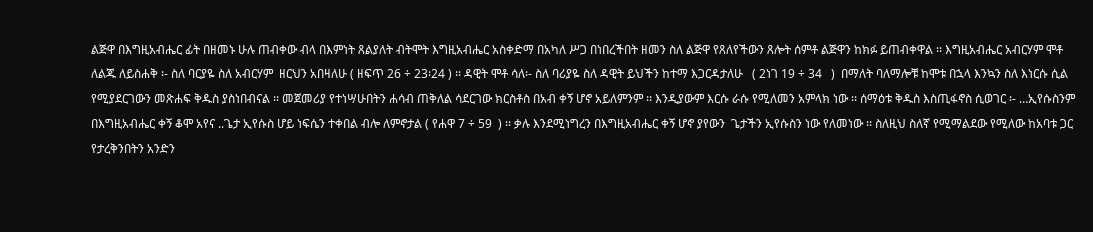ልጅዋ በእግዚአብሔር ፊት በዘመኑ ሁሉ ጠብቀው ብላ በእምነት ጸልያለት ብትሞት እግዚአብሔር አስቀድማ በአካለ ሥጋ በነበረችበት ዘመን ስለ ልጅዋ የጸለየችውን ጸሎት ሰምቶ ልጅዋን ከክፉ ይጠብቀዋል ፡፡ እግዚአብሔር አብርሃም ሞቶ ለልጁ ለይስሐቅ ፡- ስለ ባርያዬ ስለ አብርሃም  ዘርህን አበዛለሁ ( ዘፍጥ 26 ÷ 23፡24 ) ፡፡ ዳዊት ሞቶ ሳለ፡- ስለ ባሪያዬ ስለ ዳዊት ይህችን ከተማ እጋርዳታለሁ   ( 2ነገ 19 ÷ 34   )  በማለት ባለማሎቹ ከሞቱ በኋላ እንኳን ስለ እነርሱ ሲል የሚያደርገውን መጽሐፍ ቅዱስ ያስነበብናል ፡፡ መጀመሪያ የተነሣሁበትን ሐሳብ ጠቅለል ሳደርገው ክርስቶስ በአብ ቀኝ ሆኖ አይለምንም ፡፡ እንዲያውም እርሱ ራሱ የሚለመን አምላክ ነው ፡፡ ሰማዕቱ ቅዱስ እስጢፋኖስ ሲወገር ፡- …ኢየሱስንም በእግዚአብሔር ቀኝ ቆሞ አየና ..ጌታ ኢየሱስ ሆይ ነፍሴን ተቀበል ብሎ ለምኖታል ( የሐዋ 7 ÷ 59  ) ፡፡ ቃሉ እንደሚነግረን በእግዚአብሔር ቀኝ ሆኖ ያየውን  ጌታችን ኢየሱስን ነው የለመነው ፡፡ ስለዚህ ስለኛ የሚማልደው የሚለው ከአባቱ ጋር የታረቅንበትን አንድን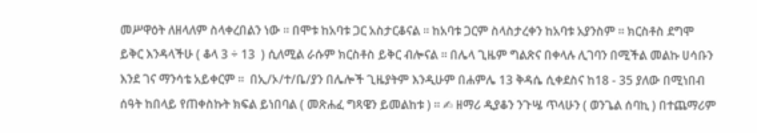መሥዋዕት ለዘላለም ስላቀረበልን ነው ፡፡ በሞቱ ከአባቱ ጋር አስታርቆናል ፡፡ ከአባቱ ጋርም ስላስታረቀን ከአባቱ አያንስም ፡፡ ክርስቶስ ደግሞ ይቅር እንዳላችሁ ( ቆላ 3 ÷ 13  ) ሲለሚል ራሱም ክርስቶስ ይቅር ብሎናል ፡፡ በሌላ ጊዜም ግልጽና በቀላሉ ሊገባን በሚችል መልኩ ሀሳቡን እንደ ገና ማንሳቴ አይቀርም ፡፡  በኢ/ኦ/ተ/ቤ/ያን በሌሎች ጊዜያትም እንዲሁም በሐምሌ 13 ቅዳሴ ሲቀደስና ከ18 - 35 ያለው በሚነበብ ሰዓት ከበላይ የጠቀስኩት ክፍል ይነበባል ( መጽሐፈ ግጻዌን ይመልከቱ ) ፡፡ ✍ ዘማሪ ዲያቆን ንጉሤ ጥላሁን ( ወንጌል ሰባኪ ) በተጨማሪም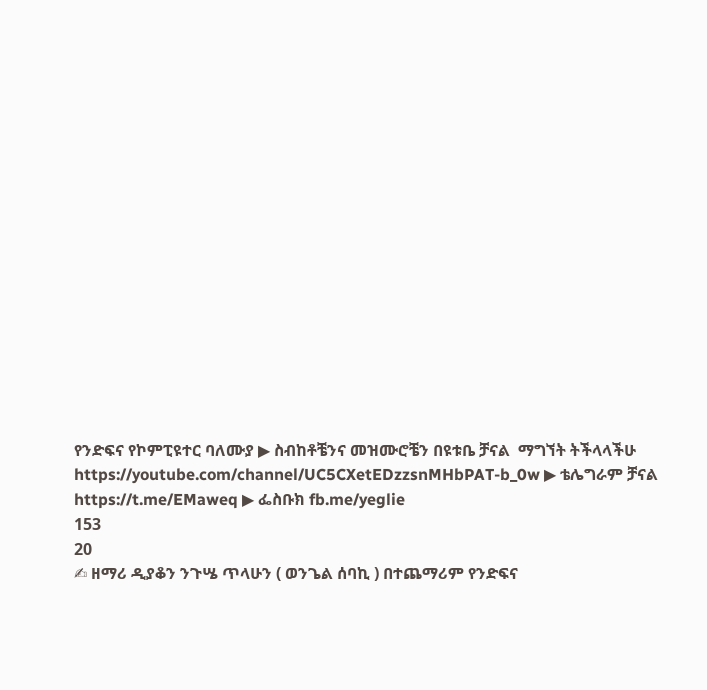የንድፍና የኮምፒዩተር ባለሙያ ▶ ስብከቶቼንና መዝሙሮቼን በዩቱቤ ቻናል  ማግኘት ትችላላችሁ https://youtube.com/channel/UC5CXetEDzzsnMHbPAT-b_0w ▶ ቴሌግራም ቻናል https://t.me/EMaweq ▶ ፌስቡክ fb.me/yeglie
153
20
✍ ዘማሪ ዲያቆን ንጉሤ ጥላሁን ( ወንጌል ሰባኪ ) በተጨማሪም የንድፍና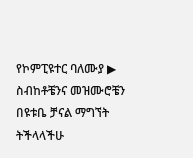የኮምፒዩተር ባለሙያ ▶ ስብከቶቼንና መዝሙሮቼን በዩቱቤ ቻናል ማግኘት ትችላላችሁ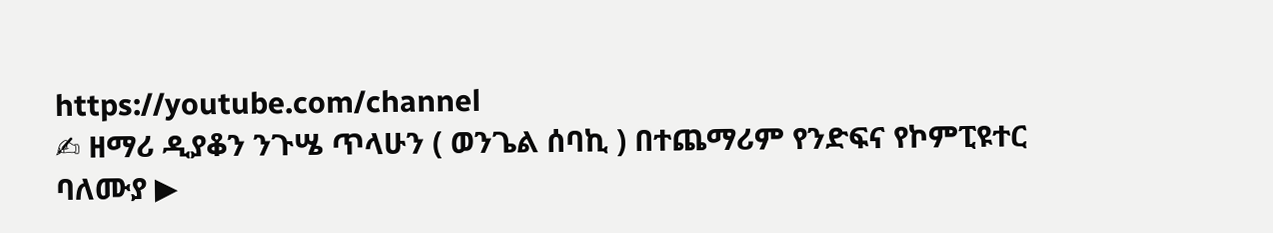https://youtube.com/channel
✍ ዘማሪ ዲያቆን ንጉሤ ጥላሁን ( ወንጌል ሰባኪ ) በተጨማሪም የንድፍና የኮምፒዩተር ባለሙያ ▶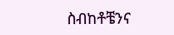ስብከቶቼንና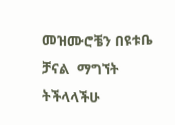መዝሙሮቼን በዩቱቤ ቻናል  ማግኘት ትችላላችሁ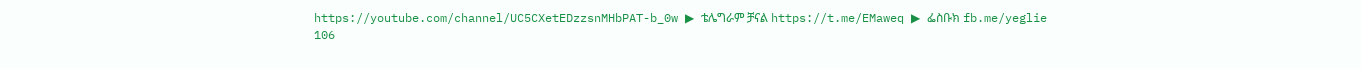https://youtube.com/channel/UC5CXetEDzzsnMHbPAT-b_0w ▶ ቴሌግራም ቻናል https://t.me/EMaweq ▶ ፌስቡክ fb.me/yeglie
106